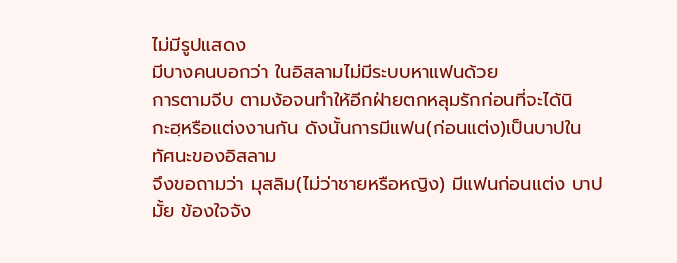ไม่มีรูปแสดง
มีบางคนบอกว่า ในอิสลามไม่มีระบบหาแฟนด้วย
การตามจีบ ตามง้อจนทำให้อีกฝ่ายตกหลุมรักก่อนที่จะได้นิ
กะฮฺหรือแต่งงานกัน ดังนั้นการมีแฟน(ก่อนแต่ง)เป็นบาปใน
ทัศนะของอิสลาม
จึงขอถามว่า มุสลิม(ไม่ว่าชายหรือหญิง) มีแฟนก่อนแต่ง บาปมั้ย ข้องใจจัง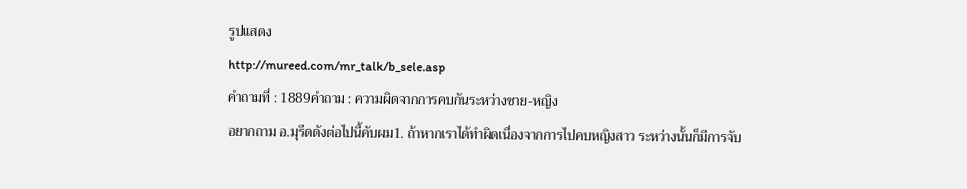รูปแสดง
http://mureed.com/mr_talk/b_sele.asp
คำถามที่ : 1889คำถาม : ความผิดจากการคบกันระหว่างชาย-หญิง
อยากถาม อ.มุรีดดังต่อไปนี้คับผม1. ถ้าหากเราได้ทำผิดเนื่องจากการไปคบหญิงสาว ระหว่างนั้นก็มีการจับ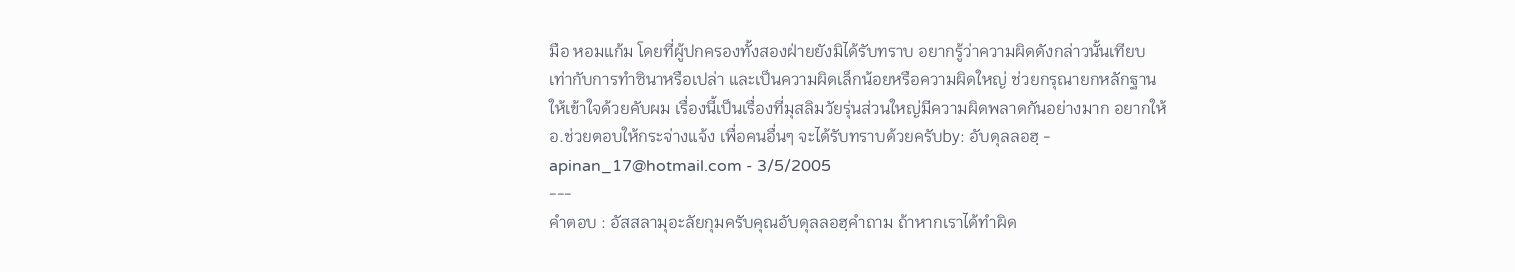มือ หอมแก้ม โดยที่ผู้ปกครองทั้งสองฝ่ายยังมิได้รับทราบ อยากรู้ว่าความผิดดังกล่าวนั้นเทียบเท่ากับการทำซินาหรือเปล่า และเป็นความผิดเล็กน้อยหรือความผิดใหญ่ ช่วยกรุณายกหลักฐานให้เข้าใจด้วยคับผม เรื่องนี้เป็นเรื่องที่มุสลิมวัยรุ่นส่วนใหญ่มีความผิดพลาดกันอย่างมาก อยากให้อ.ช่วยตอบให้กระจ่างแจ้ง เพื่อคนอื่นๆ จะได้รับทราบด้วยครับby: อับดุลลอฮฺ - apinan_17@hotmail.com - 3/5/2005
---
คำตอบ : อัสสลามุอะลัยกุมครับคุณอับดุลลอฮฺคำถาม ถ้าหากเราได้ทำผิด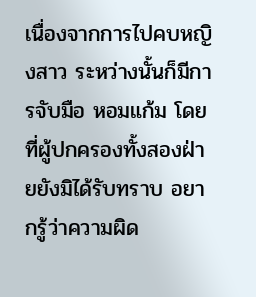เนื่องจากการไปคบหญิงสาว ระหว่างนั้นก็มีการจับมือ หอมแก้ม โดยที่ผู้ปกครองทั้งสองฝ่ายยังมิได้รับทราบ อยากรู้ว่าความผิด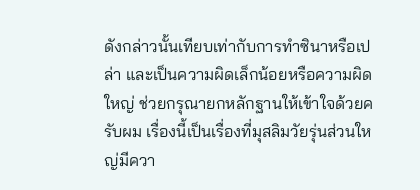ดังกล่าวนั้นเทียบเท่ากับการทำซินาหรือเปล่า และเป็นความผิดเล็กน้อยหรือความผิดใหญ่ ช่วยกรุณายกหลักฐานให้เข้าใจด้วยครับผม เรื่องนี้เป็นเรื่องที่มุสลิมวัยรุ่นส่วนใหญ่มีควา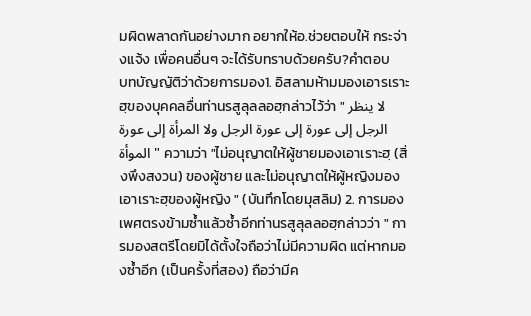มผิดพลาดกันอย่างมาก อยากให้อ.ช่วยตอบให้ กระจ่างแจ้ง เพื่อคนอื่นๆ จะได้รับทราบด้วยครับ?คำตอบ
บทบัญญัติว่าด้วยการมอง1. อิสลามห้ามมองเอารเราะฮฺของบุคคลอื่นท่านรสูลุลลอฮฺกล่าวไว้ว่า " لا ينظر الرجل إلى عورة إلى عورة الرجل ولا المرأة إلى عورة الموأة " ความว่า "ไม่อนุญาตให้ผู้ชายมองเอาเราะฮฺ (สิ่งพึงสงวน) ของผู้ชาย และไม่อนุญาตให้ผู้หญิงมองเอาเราะฮฺของผู้หญิง " (บันทึกโดยมุสลิม) 2. การมองเพศตรงข้ามซ้ำแล้วซ้ำอีกท่านรสูลุลลอฮฺกล่าวว่า " การมองสตรีโดยมิได้ตั้งใจถือว่าไม่มีความผิด แต่หากมองซ้ำอีก (เป็นครั้งที่สอง) ถือว่ามีค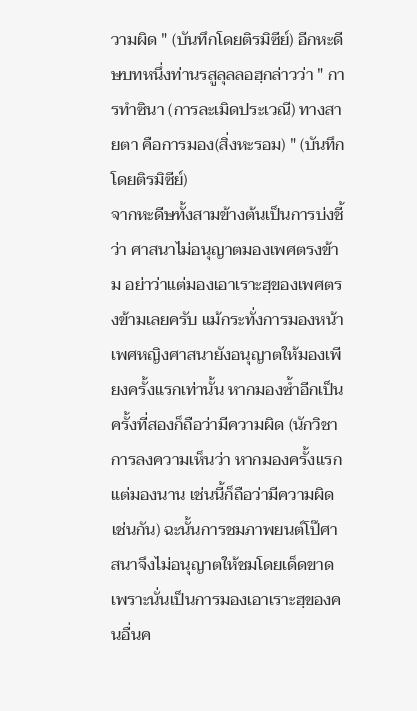วามผิด " (บันทึกโดยติรมิซีย์) อีกหะดีษบทหนึ่งท่านรสูลุลลอฮฺกล่าวว่า " การทำซินา (การละเมิดประเวณี) ทางสายตา คือการมอง(สิ่งหะรอม) " (บันทึกโดยติรมิซีย์)
จากหะดีษทั้งสามข้างต้นเป็นการบ่งชี้ว่า ศาสนาไม่อนุญาตมองเพศตรงข้าม อย่าว่าแต่มองเอาเราะฮฺของเพศตรงข้ามเลยครับ แม้กระทั่งการมองหน้าเพศหญิงศาสนายังอนุญาตให้มองเพียงครั้งแรกเท่านั้น หากมองซ้ำอีกเป็นครั้งที่สองก็ถือว่ามีความผิด (นักวิชาการลงความเห็นว่า หากมองครั้งแรกแต่มองนาน เช่นนี้ก็ถือว่ามีความผิดเช่นกัน) ฉะนั้นการชมภาพยนต์โป๊ศาสนาจึงไม่อนุญาตให้ชมโดยเด็ดขาด เพราะนั่นเป็นการมองเอาเราะฮฺของคนอื่นค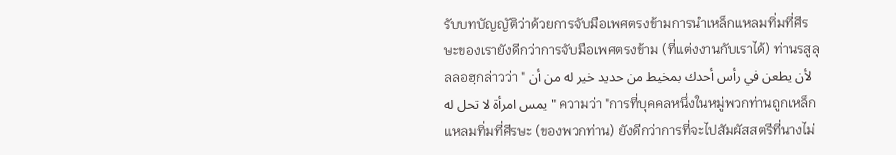รับบทบัญญัติว่าด้วยการจับมือเพศตรงข้ามการนำเหล็กแหลมทิ่มที่ศีรษะของเรายังดีกว่าการจับมือเพศตรงข้าม (ที่แต่งงานกับเราได้) ท่านรสูลุลลอฮฺกล่าวว่า " لأن يطعن في رأس أحدك بمخيط من حديد خير له من أن يمس امرأة لا تحل له " ความว่า "การที่บุคคลหนึ่งในหมู่พวกท่านถูกเหล็กแหลมทิ่มที่ศีรษะ (ของพวกท่าน) ยังดีกว่าการที่จะไปสัมผัสสตรีที่นางไม่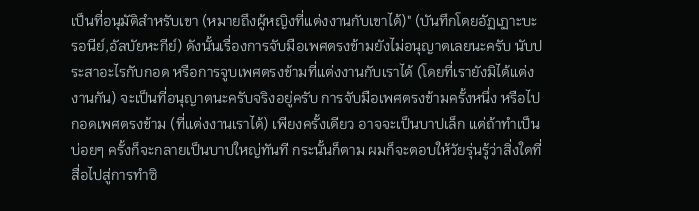เป็นที่อนุมัติสำหรับเขา (หมายถึงผู้หญิงที่แต่งงานกับเขาได้)" (บันทึกโดยอัฏเฏาะบะรอนีย์,อัลบัยหะกีย์) ดังนั้นเรื่องการจับมือเพศตรงข้ามยังไม่อนุญาตเลยนะครับ นับประสาอะไรกับกอด หรือการจูบเพศตรงข้ามที่แต่งงานกับเราได้ (โดยที่เรายังมิได้แต่งงานกัน) จะเป็นที่อนุญาตนะครับจริงอยู่ครับ การจับมือเพศตรงข้ามครั้งหนึ่ง หรือไปกอดเพศตรงข้าม (ที่แต่งงานเราได้) เพียงครั้งเดียว อาจจะเป็นบาปเล็ก แต่ถ้าทำเป็นบ่อยๆ ครั้งก็จะกลายเป็นบาปใหญ่ทันที กระนั้นก็ตาม ผมก็จะตอบให้วัยรุ่นรู้ว่าสิ่งใดที่สื่อไปสู่การทำซิ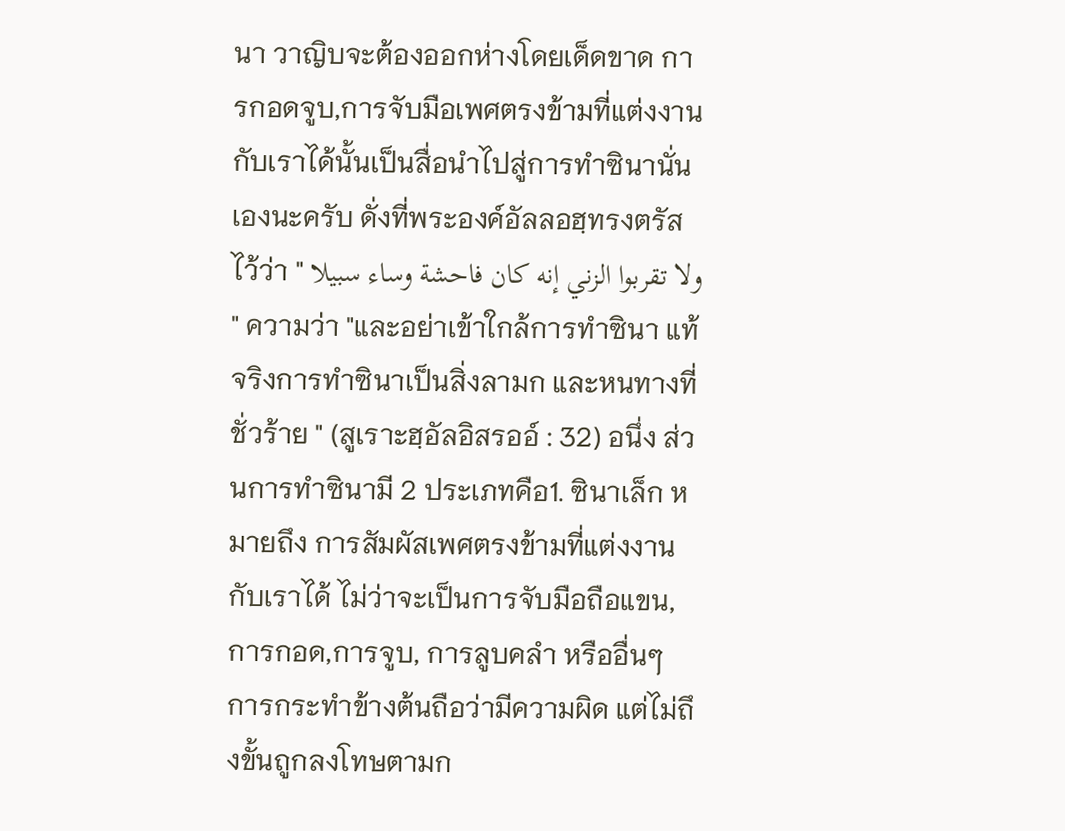นา วาญิบจะต้องออกห่างโดยเด็ดขาด การกอดจูบ,การจับมือเพศตรงข้ามที่แต่งงานกับเราได้นั้นเป็นสื่อนำไปสู่การทำซินานั่นเองนะครับ ดั่งที่พระองค์อัลลอฮฺทรงตรัสไว้ว่า " ولا تقربوا الزني إنه كان فاحشة وساء سبيلا " ความว่า "และอย่าเข้าใกล้การทำซินา แท้จริงการทำซินาเป็นสิ่งลามก และหนทางที่ชั่วร้าย " (สูเราะฮฺอัลอิสรออ์ : 32) อนึ่ง ส่วนการทำซินามี 2 ประเภทคือ1. ซินาเล็ก หมายถึง การสัมผัสเพศตรงข้ามที่แต่งงานกับเราได้ ไม่ว่าจะเป็นการจับมือถือแขน, การกอด,การจูบ, การลูบคลำ หรืออื่นๆ การกระทำข้างต้นถือว่ามีความผิด แต่ไม่ถึงขั้นถูกลงโทษตามก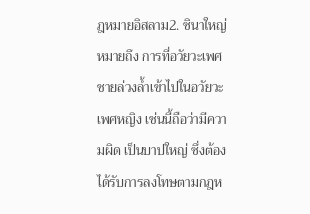ฎหมายอิสลาม2. ซินาใหญ่ หมายถึง การที่อวัยวะเพศชายล่วงล้ำเข้าไปในอวัยวะเพศหญิง เช่นนี้ถือว่ามีความผิด เป็นบาปใหญ่ ซึ่งต้องได้รับการลงโทษตามกฎห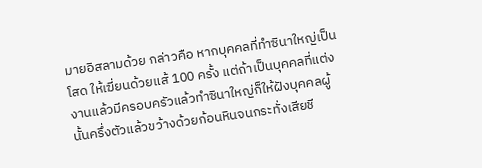มายอิสลามด้วย กล่าวคือ หากบุคคลที่ทำซินาใหญ่เป็นโสด ให้เฆี่ยนด้วยแส้ 100 ครั้ง แต่ถ้าเป็นบุคคลที่แต่งงานแล้วมีครอบครัวแล้วทำซินาใหญ่ก็ให้ฝังบุคคลผู้นั้นครึ่งตัวแล้วขว้างด้วยก้อนหินจนกระทั่งเสียชี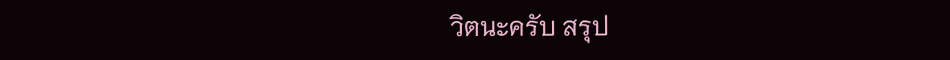วิตนะครับ สรุป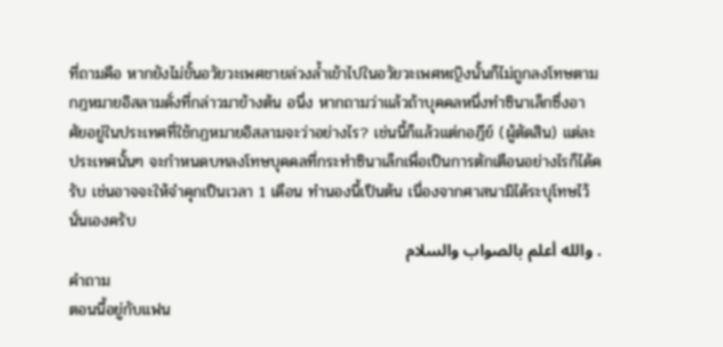ที่ถามคือ หากยังไม่ขั้นอวัยวะเพศชายล่วงล้ำเข้าไปในอวัยวะเพศหญิงนั้นก็ไม่ถูกลงโทษตามกฎหมายอิสลามดั่งที่กล่าวมาข้างต้น อนึ่ง หากถามว่าแล้วถ้าบุคคลหนึ่งทำซินาเล็กซึ่งอาศัยอยู่ในประเทศที่ใช้กฏหมายอิสลามจะว่าอย่างไร? เช่นนี้ก็แล้วแต่กอฎีย์ (ผู้ตัดสิน) แต่ละประเทศนั้นๆ จะกำหนดบทลงโทษบุคคลที่กระทำซินาเล็กเพื่อเป็นการตักเตือนอย่างไรก็ได้ครับ เช่นอาจจะให้จำคุกเป็นเวลา 1 เดือน ทำนองนี้เป็นต้น เนื่องจากศาสนามิได้ระบุโทษไว้นั่นเองครับ
. والله أعلم بالصواب والسلام
คำถาม
ตอนนี้อยู่กับแฟน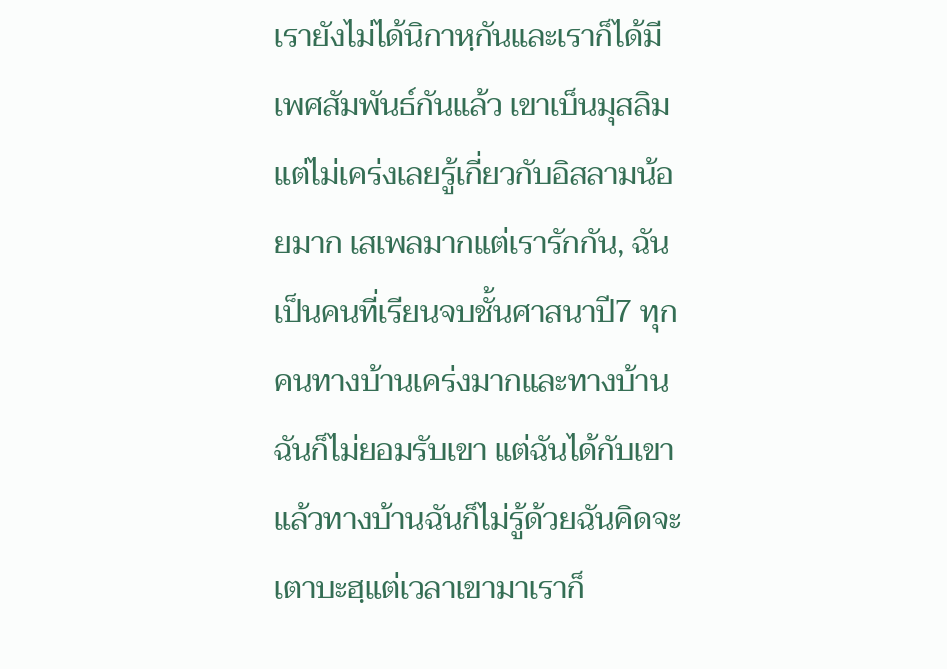เรายังไม่ได้นิกาหฺกันและเราก็ได้มีเพศสัมพันธ์กันแล้ว เขาเบ็นมุสลิมแต่ไม่เคร่งเลยรู้เกี่ยวกับอิสลามน้อยมาก เสเพลมากแต่เรารักกัน, ฉันเป็นคนที่เรียนจบชั้นศาสนาปี7 ทุกคนทางบ้านเคร่งมากและทางบ้านฉันก็ไม่ยอมรับเขา แต่ฉันได้กับเขาแล้วทางบ้านฉันก็ไม่รู้ด้วยฉันคิดจะเตาบะฮฺแต่เวลาเขามาเราก็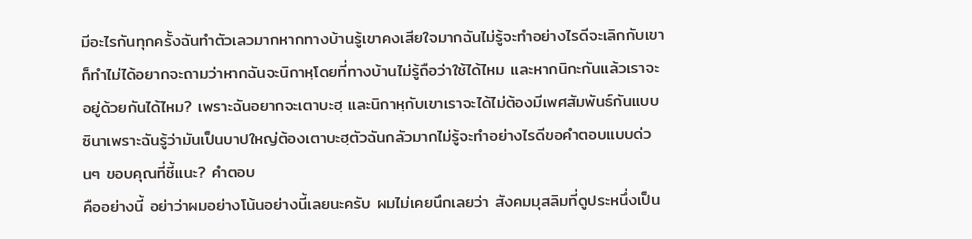มีอะไรกันทุกครั้งฉันทำตัวเลวมากหากทางบ้านรู้เขาคงเสียใจมากฉันไม่รู้จะทำอย่างไรดีจะเลิกกับเขาก็ทำไม่ได้อยากจะถามว่าหากฉันจะนิกาหฺโดยที่ทางบ้านไม่รู้ถือว่าใช้ได้ไหม และหากนิกะกันแล้วเราจะอยู่ด้วยกันได้ไหม? เพราะฉันอยากจะเตาบะฮฺ และนิกาหฺกับเขาเราจะได้ไม่ต้องมีเพศสัมพันธ์กันแบบซินาเพราะฉันรู้ว่ามันเป็นบาปใหญ่ต้องเตาบะฮฺตัวฉันกลัวมากไม่รู้จะทำอย่างไรดีขอคำตอบแบบด่วนๆ ขอบคุณที่ชี้แนะ? คำตอบ
คืออย่างนี้ อย่าว่าผมอย่างโน้นอย่างนี้เลยนะครับ ผมไม่เคยนึกเลยว่า สังคมมุสลิมที่ดูประหนึ่งเป็น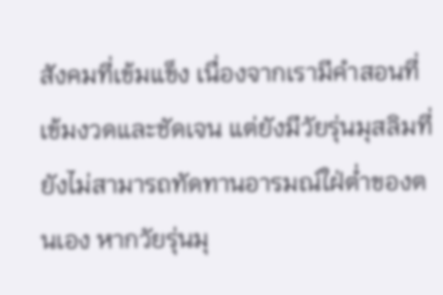สังคมที่เข้มแข็ง เนื่องจากเรามีคำสอนที่เข้มงวดและชัดเจน แต่ยังมีวัยรุ่นมุสลิมที่ยังไม่สามารถทัดทานอารมณ์ใฝ่ต่ำของตนเอง หากวัยรุ่นมุ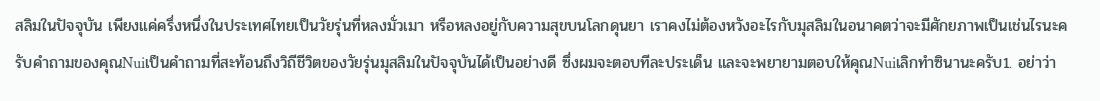สลิมในปัจจุบัน เพียงแค่ครึ่งหนึ่งในประเทศไทยเป็นวัยรุ่นที่หลงมั่วเมา หรือหลงอยู่กับความสุขบนโลกดุนยา เราคงไม่ต้องหวังอะไรกับมุสลิมในอนาคตว่าจะมีศักยภาพเป็นเช่นไรนะครับคำถามของคุณNuiเป็นคำถามที่สะท้อนถึงวิถีชีวิตของวัยรุ่นมุสลิมในปัจจุบันได้เป็นอย่างดี ซึ่งผมจะตอบทีละประเด็น และจะพยายามตอบให้คุณNuiเลิกทำซินานะครับ1. อย่าว่า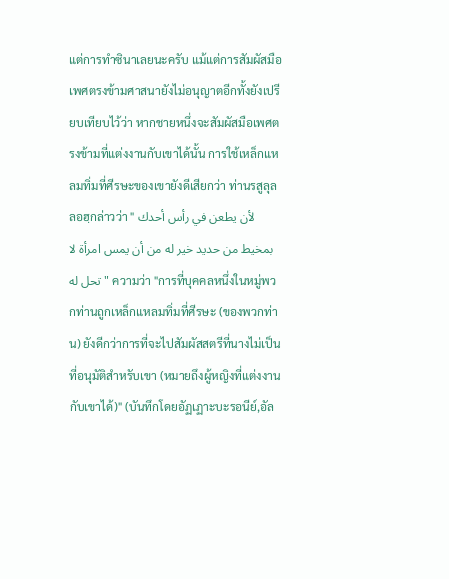แต่การทำซินาเลยนะครับ แม้แต่การสัมผัสมือเพศตรงข้ามศาสนายังไม่อนุญาตอีกทั้งยังเปรียบเทียบไว้ว่า หากชายหนึ่งจะสัมผัสมือเพศตรงข้ามที่แต่งงานกับเขาได้นั้น การใช้เหล็กแหลมทิ่มที่ศีรษะของเขายังดีเสียกว่า ท่านรสูลุลลอฮฺกล่าวว่า " لأن يطعن في رأس أحدك بمخيط من حديد خير له من أن يمس امرأة لا تحل له " ความว่า "การที่บุคคลหนึ่งในหมู่พวกท่านถูกเหล็กแหลมทิ่มที่ศีรษะ (ของพวกท่าน) ยังดีกว่าการที่จะไปสัมผัสสตรีที่นางไม่เป็นที่อนุมัติสำหรับเขา (หมายถึงผู้หญิงที่แต่งงานกับเขาได้)" (บันทึกโดยอัฏเฏาะบะรอนีย์,อัล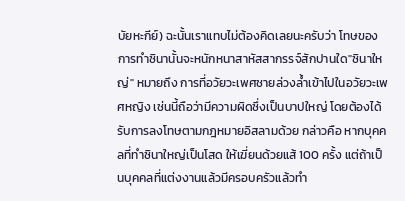บัยหะกีย์) ฉะนั้นเราแทบไม่ต้องคิดเลยนะครับว่า โทษของการทำซินานั้นจะหนักหนาสาหัสสากรรจ์สักปานใด"ซินาใหญ่" หมายถึง การที่อวัยวะเพศชายล่วงล้ำเข้าไปในอวัยวะเพศหญิง เช่นนี้ถือว่ามีความผิดซึ่งเป็นบาปใหญ่ โดยต้องได้รับการลงโทษตามกฎหมายอิสลามด้วย กล่าวคือ หากบุคคลที่ทำซินาใหญ่เป็นโสด ให้เฆี่ยนด้วยแส้ 100 ครั้ง แต่ถ้าเป็นบุคคลที่แต่งงานแล้วมีครอบครัวแล้วทำ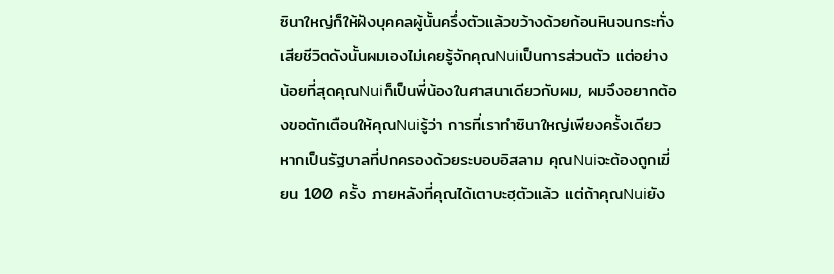ซินาใหญ่ก็ให้ฝังบุคคลผู้นั้นครึ่งตัวแล้วขว้างด้วยก้อนหินจนกระทั่งเสียชีวิตดังนั้นผมเองไม่เคยรู้จักคุณNuiเป็นการส่วนตัว แต่อย่างน้อยที่สุดคุณNuiก็เป็นพี่น้องในศาสนาเดียวกับผม, ผมจึงอยากต้องขอตักเตือนให้คุณNuiรู้ว่า การที่เราทำซินาใหญ่เพียงครั้งเดียว หากเป็นรัฐบาลที่ปกครองด้วยระบอบอิสลาม คุณNuiจะต้องถูกเฆี่ยน 100 ครั้ง ภายหลังที่คุณได้เตาบะฮฺตัวแล้ว แต่ถ้าคุณNuiยัง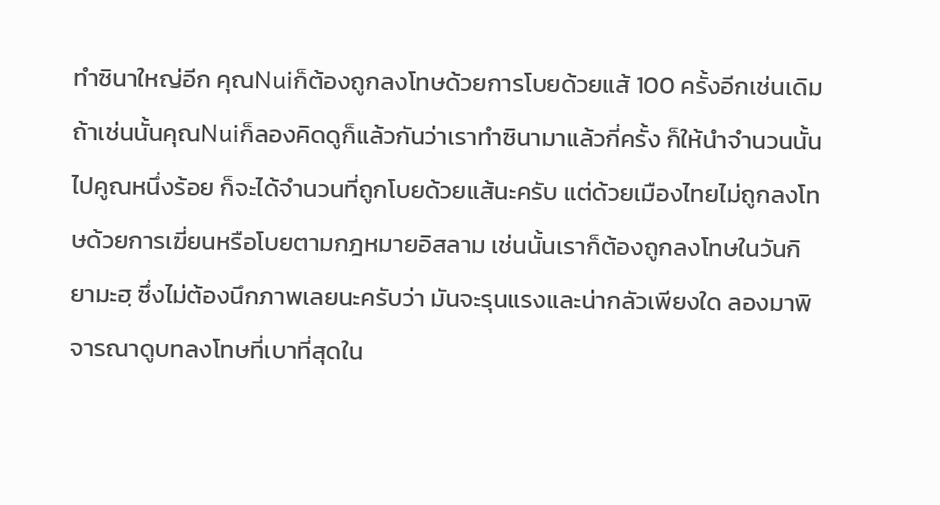ทำซินาใหญ่อีก คุณNuiก็ต้องถูกลงโทษด้วยการโบยด้วยแส้ 100 ครั้งอีกเช่นเดิม ถ้าเช่นนั้นคุณNuiก็ลองคิดดูก็แล้วกันว่าเราทำซินามาแล้วกี่ครั้ง ก็ให้นำจำนวนนั้นไปคูณหนึ่งร้อย ก็จะได้จำนวนที่ถูกโบยด้วยแส้นะครับ แต่ด้วยเมืองไทยไม่ถูกลงโทษด้วยการเฆี่ยนหรือโบยตามกฎหมายอิสลาม เช่นนั้นเราก็ต้องถูกลงโทษในวันกิยามะฮฺ ซึ่งไม่ต้องนึกภาพเลยนะครับว่า มันจะรุนแรงและน่ากลัวเพียงใด ลองมาพิจารณาดูบทลงโทษที่เบาที่สุดใน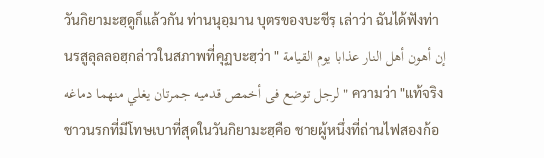วันกิยามะฮฺดูก็แล้วกัน ท่านนุอฺมาน บุตรของบะชีรฺ เล่าว่า ฉันได้ฟังท่านรสูลุลลอฮฺกล่าวในสภาพที่คุฏบะฮฺว่า " إن أهون أهل النار عذابا يوم القيامة لرجل توضع فى أخمص قدميه جمرتان يغلي منهما دماغه " ความว่า "แท้จริงชาวนรกที่มีโทษเบาที่สุดในวันกิยามะฮฺคือ ชายผู้หนึ่งที่ถ่านไฟสองก้อ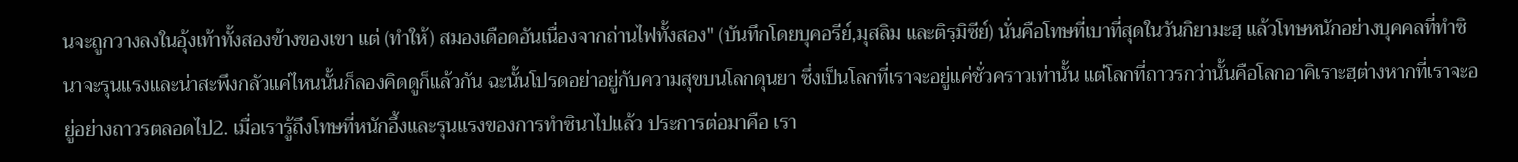นจะถูกวางลงในอุ้งเท้าทั้งสองข้างของเขา แต่ (ทำให้) สมองเดือดอันเนื่องจากถ่านไฟทั้งสอง" (บันทึกโดยบุคอรีย์,มุสลิม และติรฺมิซีย์) นั่นคือโทษที่เบาที่สุดในวันกิยามะฮฺ แล้วโทษหนักอย่างบุคคลที่ทำซินาจะรุนแรงและน่าสะพึงกลัวแค่ไหนนั้นก็ลองคิดดูก็แล้วกัน ฉะนั้นโปรดอย่าอยู่กับความสุขบนโลกดุนยา ซึ่งเป็นโลกที่เราจะอยู่แค่ชั่วคราวเท่านั้น แต่โลกที่ถาวรกว่านั้นคือโลกอาคิเราะฮฺต่างหากที่เราจะอยู่อย่างถาวรตลอดไป2. เมื่อเรารู้ถึงโทษที่หนักอึ้งและรุนแรงของการทำซินาไปแล้ว ประการต่อมาคือ เรา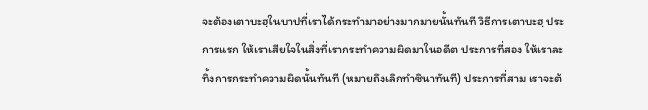จะต้องเตาบะฮฺในบาปที่เราได้กระทำมาอย่างมากมายนั้นทันที วิธีการเตาบะฮฺ ประการแรก ให้เราเสียใจในสิ่งที่เรากระทำความผิดมาในอดีต ประการที่สอง ให้เราละทิ้งการกระทำความผิดนั้นทันที (หมายถึงเลิกทำซินาทันที) ประการที่สาม เราจะต้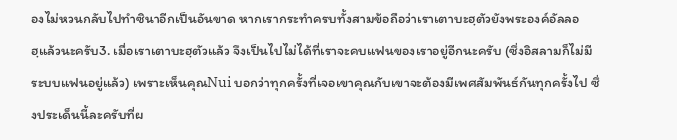องไม่หวนกลับไปทำซินาอีกเป็นอันขาด หากเรากระทำครบทั้งสามข้อถือว่าเราเตาบะฮฺตัวยังพระองค์อัลลอฮฺแล้วนะครับ3. เมื่อเราเตาบะฮฺตัวแล้ว จึงเป็นไปไม่ได้ที่เราจะคบแฟนของเราอยู่อีกนะครับ (ซึ่งอิสลามก็ไม่มีระบบแฟนอยู่แล้ว) เพราะเห็นคุณNui บอกว่าทุกครั้งที่เจอเขาคุณกับเขาจะต้องมีเพศสัมพันธ์กันทุกครั้งไป ซึ่งประเด็นนี้ละครับที่ผ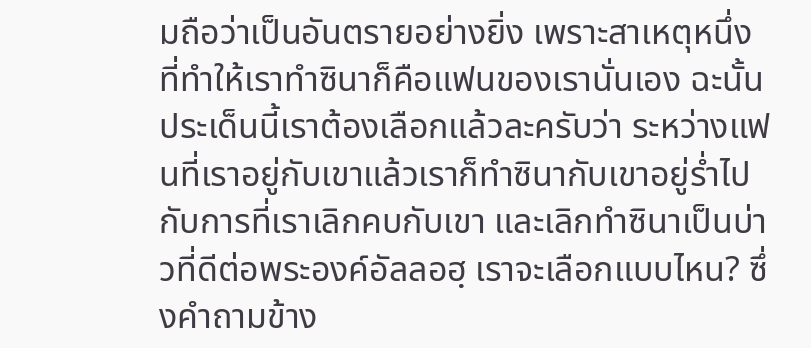มถือว่าเป็นอันตรายอย่างยิ่ง เพราะสาเหตุหนึ่งที่ทำให้เราทำซินาก็คือแฟนของเรานั่นเอง ฉะนั้นประเด็นนี้เราต้องเลือกแล้วละครับว่า ระหว่างแฟนที่เราอยู่กับเขาแล้วเราก็ทำซินากับเขาอยู่ร่ำไป กับการที่เราเลิกคบกับเขา และเลิกทำซินาเป็นบ่าวที่ดีต่อพระองค์อัลลอฮฺ เราจะเลือกแบบไหน? ซึ่งคำถามข้าง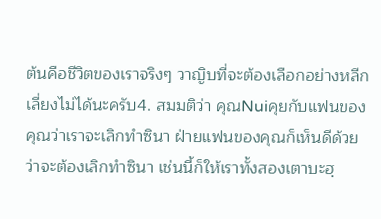ต้นคือชีวิตของเราจริงๆ วาญิบที่จะต้องเลือกอย่างหลีกเลี่ยงไม่ได้นะครับ4. สมมติว่า คุณNuiคุยกับแฟนของคุณว่าเราจะเลิกทำซินา ฝ่ายแฟนของคุณก็เห็นดีด้วยว่าจะต้องเลิกทำซินา เช่นนี้ก็ให้เราทั้งสองเตาบะฮฺ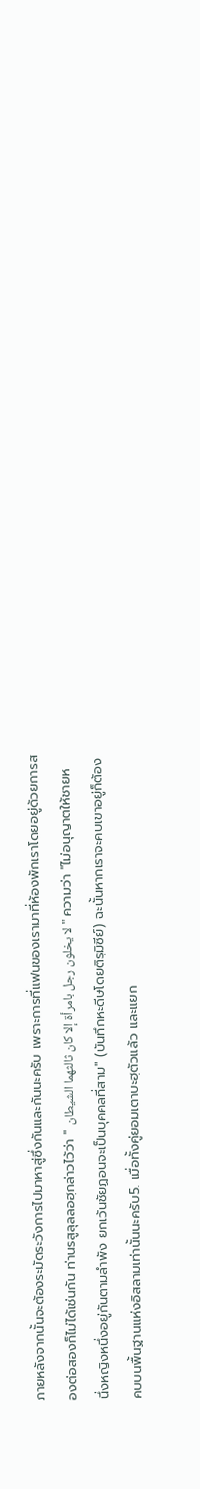ภายหลังจากนั้นจะต้องระมัดระวังการไปมาหาสู่ซึ่งกันและกันนะครับ เพราะการที่แฟนของเรามาที่ห้องพักเราโดยอยู่ด้วยการสองต่อสองก็ไม่ได้เช่นกัน ท่านรสูลุลลอฮฺกล่าวไว้ว่า " لا يخلون رجل بامرأة إلا كان ثالثهما الشيطان " ความว่า "ไม่อนุญาตให้ชายหนึ่งหญิงหนึ่งอยู่กันตามลำพัง ยกเว้นชัยฏอนจะเป็นบุคคลที่สาม" (บันทึกหะดีษโดยติรฺมิซีย์) ฉะนั้นหากเราจะคบเขาอยู่ก็ต้องคบบนพื้นฐานแห่งอิสลามเท่านั้นนะครับ5. เมื่อทั้งคู่ยอมเตาบะฮฺตัวแล้ว และแยก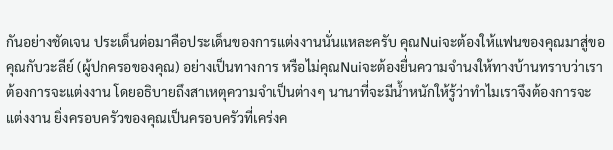กันอย่างชัดเจน ประเด็นต่อมาคือประเด็นของการแต่งงานนั่นแหละครับ คุณNuiจะต้องให้แฟนของคุณมาสู่ขอคุณกับวะลีย์ (ผู้ปกครอของคุณ) อย่างเป็นทางการ หรือไม่คุณNuiจะต้องยื่นความจำนงให้ทางบ้านทราบว่าเราต้องการจะแต่งงาน โดยอธิบายถึงสาเหตุความจำเป็นต่างๆ นานาที่จะมีน้ำหนักให้รู้ว่าทำไมเราจึงต้องการจะแต่งงาน ยิ่งครอบครัวของคุณเป็นครอบครัวที่เคร่งค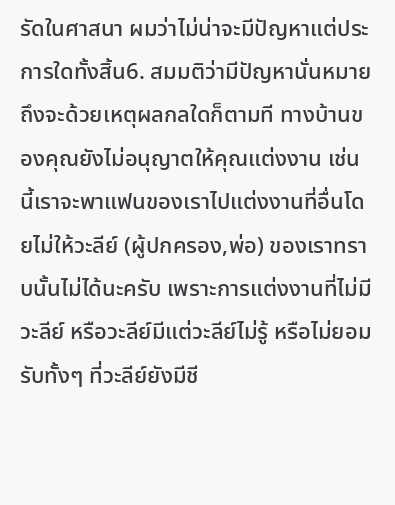รัดในศาสนา ผมว่าไม่น่าจะมีปัญหาแต่ประการใดทั้งสิ้น6. สมมติว่ามีปัญหานั่นหมายถึงจะด้วยเหตุผลกลใดก็ตามที ทางบ้านของคุณยังไม่อนุญาตให้คุณแต่งงาน เช่นนี้เราจะพาแฟนของเราไปแต่งงานที่อื่นโดยไม่ให้วะลีย์ (ผู้ปกครอง,พ่อ) ของเราทราบนั้นไม่ได้นะครับ เพราะการแต่งงานที่ไม่มีวะลีย์ หรือวะลีย์มีแต่วะลีย์ไม่รู้ หรือไม่ยอมรับทั้งๆ ที่วะลีย์ยังมีชี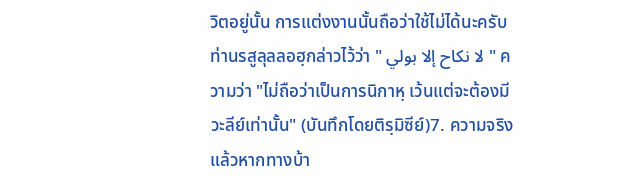วิตอยู่นั้น การแต่งงานนั้นถือว่าใช้ไม่ได้นะครับ ท่านรสูลุลลอฮฺกล่าวไว้ว่า " لا نكاح إلا بولي " ความว่า "ไม่ถือว่าเป็นการนิกาหฺ เว้นแต่จะต้องมีวะลีย์เท่านั้น" (บันทึกโดยติรฺมิซีย์)7. ความจริงแล้วหากทางบ้า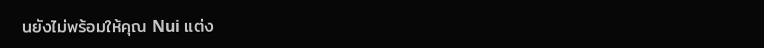นยังไม่พร้อมให้คุณ Nui แต่ง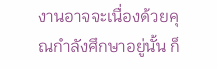งานอาจจะเนื่องด้วยคุณกำลังศึกษาอยู่นั้น ก็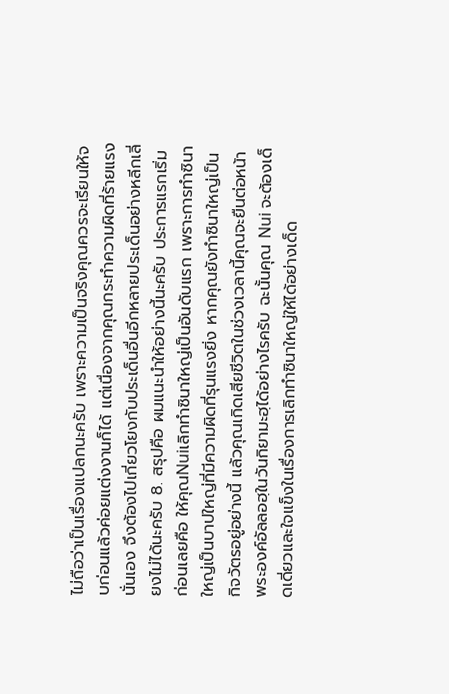ไม่ถือว่าเป็นเรื่องแปลกนะครับ เพราะความเป็นจริงคุณควรจะเรียนให้จบก่อนแล้วค่อยแต่งงานก็ได้ แต่เนื่องจากคุณกระทำความผิดที่ร้ายแรงนั่นเอง จึงต้องไปเกี่ยวโยงกับประเด็นอื่นอีกหลายประเด็นอย่างหลีกเลี่ยงไม่ได้นะครับ 8. สรุปคือ ผมแนะนำให้อย่างนี้นะครับ ประการแรกเริ่มก่อนเลยคือ ให้คุณNuiเลิกทำซินาใหญ่เป็นอันดับแรก เพราะการทำซินาใหญ่เป็นบาปใหญ่ที่มีความผิดที่รุนแรงยิ่ง หากคุณยังทำซินาใหญ่เป็นกิจวัตรอยู่อย่างนี้ แล้วคุณเกิดเสียชีวิตในช่วงเวลานี้คุณจะยืนต่อหน้าพระองค์อัลลอฮฺในวันกิยามะฮฺได้อย่างไรครับ ฉะนั้นคุณ Nui จะต้องเด็ดเดี่ยวและใจแข็งในเรื่องการเลิกทำซินาใหญ่ให้ได้อย่างเด็ด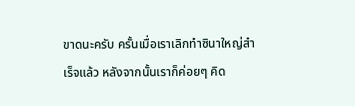ขาดนะครับ ครั้นเมื่อเราเลิกทำซินาใหญ่สำเร็จแล้ว หลังจากนั้นเราก็ค่อยๆ คิด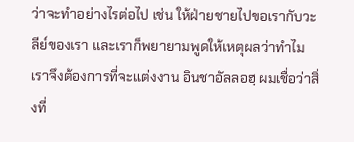ว่าจะทำอย่างไรต่อไป เช่น ให้ฝ่ายชายไปขอเรากับวะลีย์ของเรา และเราก็พยายามพูดให้เหตุผลว่าทำไมเราจึงต้องการที่จะแต่งงาน อินชาอัลลอฮฺ ผมเชื่อว่าสิ่งที่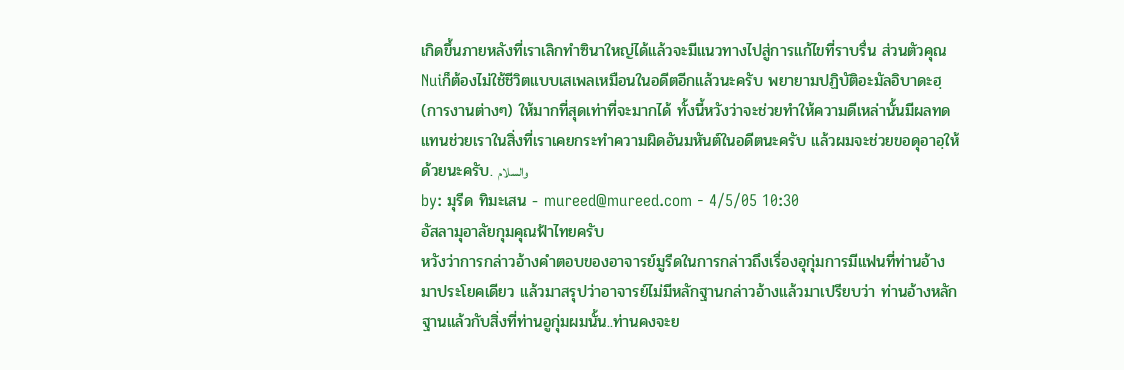เกิดขึ้นภายหลังที่เราเลิกทำซินาใหญ่ได้แล้วจะมีแนวทางไปสู่การแก้ไขที่ราบรื่น ส่วนตัวคุณNuiก็ต้องไม่ใช้ชีวิตแบบเสเพลเหมือนในอดีตอีกแล้วนะครับ พยายามปฏิบัติอะมัลอิบาดะฮฺ (การงานต่างๆ) ให้มากที่สุดเท่าที่จะมากได้ ทั้งนี้หวังว่าจะช่วยทำให้ความดีเหล่านั้นมีผลทดแทนช่วยเราในสิ่งที่เราเคยกระทำความผิดอันมหันต์ในอดีตนะครับ แล้วผมจะช่วยขอดุอาอฺให้ด้วยนะครับ. والسلام
by: มุรีด ทิมะเสน - mureed@mureed.com - 4/5/05 10:30
อัสลามุอาลัยกุมคุณฟ้าไทยครับ
หวังว่าการกล่าวอ้างคำตอบของอาจารย์มูรีดในการกล่าวถึงเรื่องอุกุ่มการมีแฟนที่ท่านอ้างมาประโยคเดียว แล้วมาสรุปว่าอาจารย์ไม่มีหลักฐานกล่าวอ้างแล้วมาเปรียบว่า ท่านอ้างหลักฐานแล้วกับสิ่งที่ท่านอูกุ่มผมนั้น..ท่านคงจะย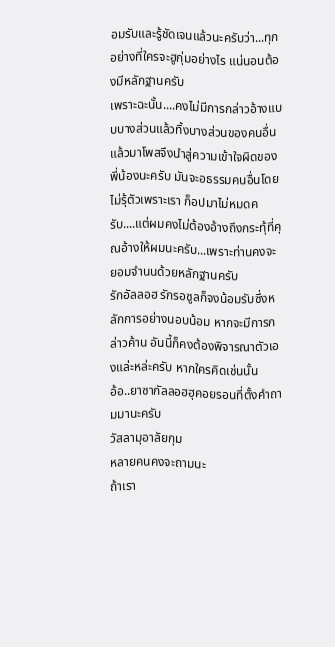อมรับและรู้ชัดเจนแล้วนะครับว่า...ทุกอย่างที่ใครจะฮูกุ่มอย่างไร แน่นอนต้องมีหลักฐานครับ
เพราะฉะนั้น....คงไม่มีการกล่าวอ้างแบบบางส่วนแล้วทิ้งบางส่วนของคนอื่นแล้วมาโพสจึงนำสู่ความเข้าใจผิดของพี่น้องนะครับ มันจะอธรรมคนอื่นโดยไม่รุ้ตัวเพราะเรา ก็อปมาไม่หมดครับ....แต่ผมคงไม่ต้องอ้างถึงกระทุ้ที่คุณอ้างให้ผมนะครับ...เพราะท่านคงจะยอมจำนนด้วยหลักฐานครับ
รักอัลลอฮ รักรอซูลก็จงน้อมรับซึ่งหลักการอย่างนอบน้อม หากจะมีการกล่าวค้าน อันนี้ก็คงต้องพิจารณาตัวเองแล่ะหล่ะครับ หากใครคิดเช่นนั้น
อ้อ..ยาซากัลลอฮฮุคอยรอนที่ตั้งคำถามมานะครับ
วัสลามุอาลัยกุม
หลายคนคงจะถามนะ
ถ้าเรา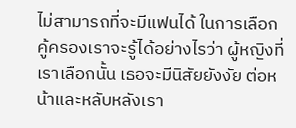ไม่สามารถที่จะมีแฟนได้ ในการเลือกคู้ครองเราจะรู้ได้อย่างไรว่า ผู้หญิงที่เราเลือกนั้น เธอจะมีนิสัยยังงัย ต่อหน้าและหลับหลังเรา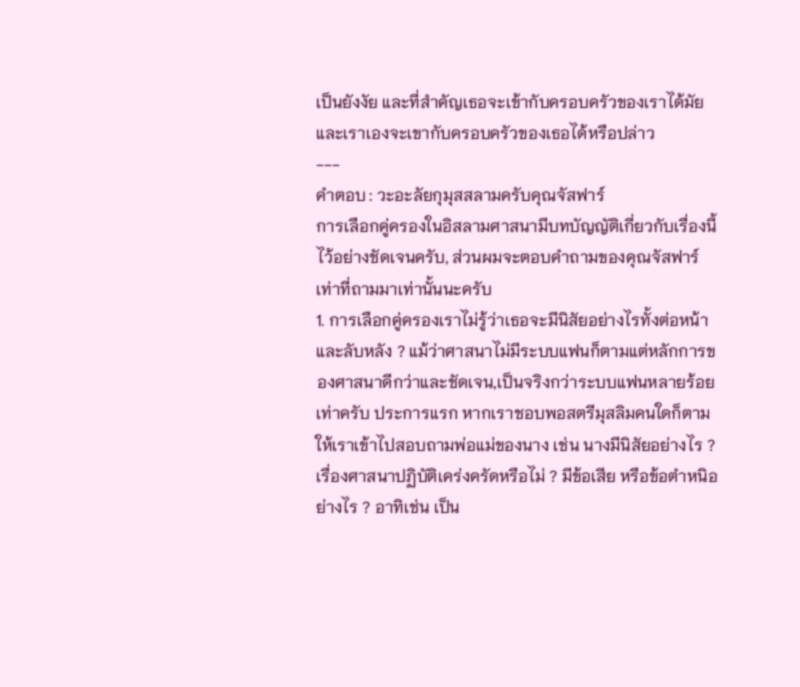เป็นยังงัย และที่สำคัญเธอจะเข้ากับครอบครัวของเราได้มัย และเราเองจะเขากับครอบครัวของเธอได้หรือปล่าว
---
คำตอบ : วะอะลัยกุมุสสลามครับคุณจัสฟาร์
การเลือกคู่ครองในอิสลามศาสนามีบทบัญญัติเกี่ยวกับเรื่องนี้ไว้อย่างชัดเจนครับ, ส่วนผมจะตอบคำถามของคุณจัสฟาร์เท่าที่ถามมาเท่านั้นนะครับ
1. การเลือกคู่ครองเราไม่รู้ว่าเธอจะมีนิสัยอย่างไรทั้งต่อหน้าและลับหลัง ? แม้ว่าศาสนาไม่มีระบบแฟนก็ตามแต่หลักการของศาสนาดีกว่าและชัดเจน,เป็นจริงกว่าระบบแฟนหลายร้อยเท่าครับ ประการแรก หากเราชอบพอสตรีมุสลิมคนใดก็ตาม ให้เราเข้าไปสอบถามพ่อแม่ของนาง เช่น นางมีนิสัยอย่างไร ? เรื่องศาสนาปฏิบัติเคร่งครัดหรือไม่ ? มีข้อเสีย หรือข้อตำหนิอย่างไร ? อาทิเช่น เป็น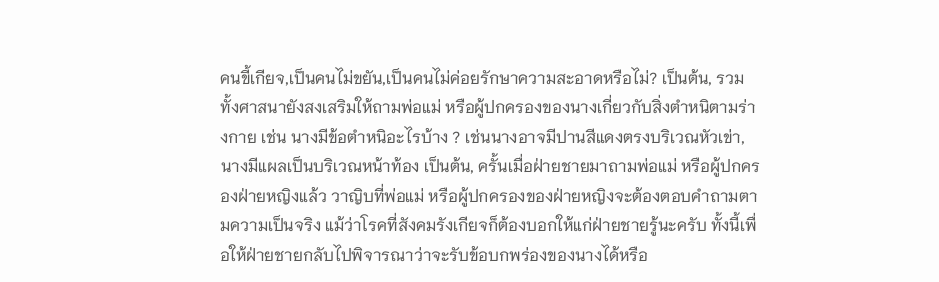คนขี้เกียจ,เป็นคนไม่ขยัน,เป็นคนไม่ค่อยรักษาความสะอาดหรือไม่? เป็นต้น, รวมทั้งศาสนายังสงเสริมให้ถามพ่อแม่ หรือผู้ปกครองของนางเกี่ยวกับสิ่งตำหนิตามร่างกาย เช่น นางมีข้อตำหนิอะไรบ้าง ? เช่นนางอาจมีปานสีแดงตรงบริเวณหัวเข่า, นางมีแผลเป็นบริเวณหน้าท้อง เป็นต้น, ครั้นเมื่อฝ่ายชายมาถามพ่อแม่ หรือผู้ปกครองฝ่ายหญิงแล้ว วาญิบที่พ่อแม่ หรือผู้ปกครองของฝ่ายหญิงจะต้องตอบคำถามตามความเป็นจริง แม้ว่าโรคที่สังคมรังเกียจก็ต้องบอกให้แก่ฝ่ายชายรู้นะครับ ทั้งนี้เพื่อให้ฝ่ายชายกลับไปพิจารณาว่าจะรับข้อบกพร่องของนางได้หรือ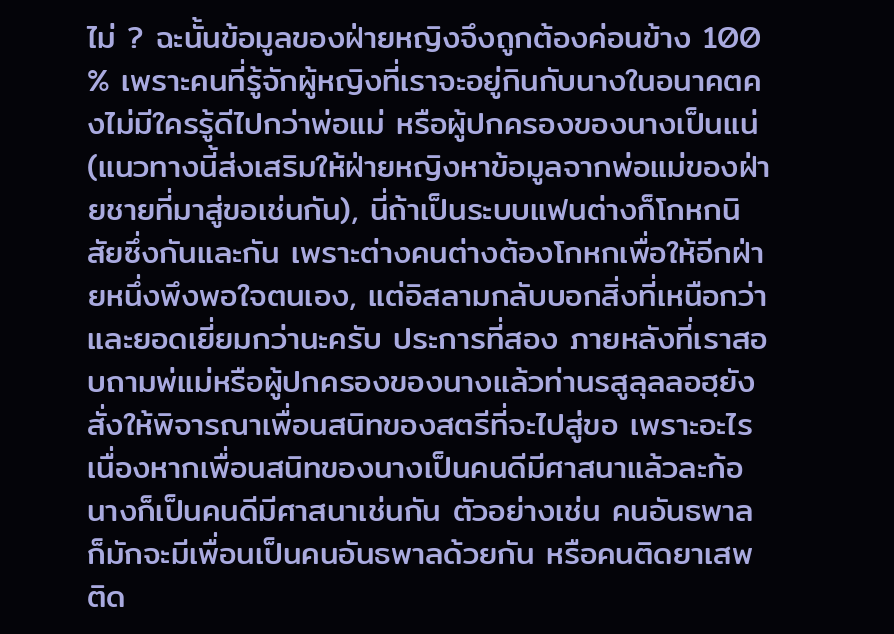ไม่ ? ฉะนั้นข้อมูลของฝ่ายหญิงจึงถูกต้องค่อนข้าง 100 % เพราะคนที่รู้จักผู้หญิงที่เราจะอยู่กินกับนางในอนาคตคงไม่มีใครรู้ดีไปกว่าพ่อแม่ หรือผู้ปกครองของนางเป็นแน่ (แนวทางนี้ส่งเสริมให้ฝ่ายหญิงหาข้อมูลจากพ่อแม่ของฝ่ายชายที่มาสู่ขอเช่นกัน), นี่ถ้าเป็นระบบแฟนต่างก็โกหกนิสัยซึ่งกันและกัน เพราะต่างคนต่างต้องโกหกเพื่อให้อีกฝ่ายหนึ่งพึงพอใจตนเอง, แต่อิสลามกลับบอกสิ่งที่เหนือกว่าและยอดเยี่ยมกว่านะครับ ประการที่สอง ภายหลังที่เราสอบถามพ่แม่หรือผู้ปกครองของนางแล้วท่านรสูลุลลอฮฺยังสั่งให้พิจารณาเพื่อนสนิทของสตรีที่จะไปสู่ขอ เพราะอะไร เนื่องหากเพื่อนสนิทของนางเป็นคนดีมีศาสนาแล้วละก้อ นางก็เป็นคนดีมีศาสนาเช่นกัน ตัวอย่างเช่น คนอันธพาลก็มักจะมีเพื่อนเป็นคนอันธพาลด้วยกัน หรือคนติดยาเสพติด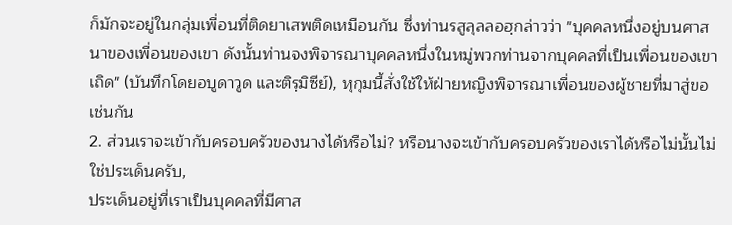ก็มักจะอยู่ในกลุ่มเพื่อนที่ติดยาเสพติดเหมือนกัน ซึ่งท่านรสูลุลลอฮฺกล่าวว่า "บุคคลหนึ่งอยู่บนศาสนาของเพื่อนของเขา ดังนั้นท่านจงพิจารณาบุคคลหนึ่งในหมู่พวกท่านจากบุคคลที่เป็นเพื่อนของเขาเถิด" (บันทึกโดยอบูดาวูด และติรฺมิซีย์), หุกุมนี้สั่งใช้ให้ฝ่ายหญิงพิจารณาเพื่อนของผู้ชายที่มาสู่ขอเช่นกัน
2. ส่วนเราจะเข้ากับครอบครัวของนางได้หรือไม่? หรือนางจะเข้ากับครอบครัวของเราได้หรือไม่นั้นไม่ใช่ประเด็นครับ,
ประเด็นอยู่ที่เราเป็นบุคคลที่มีศาส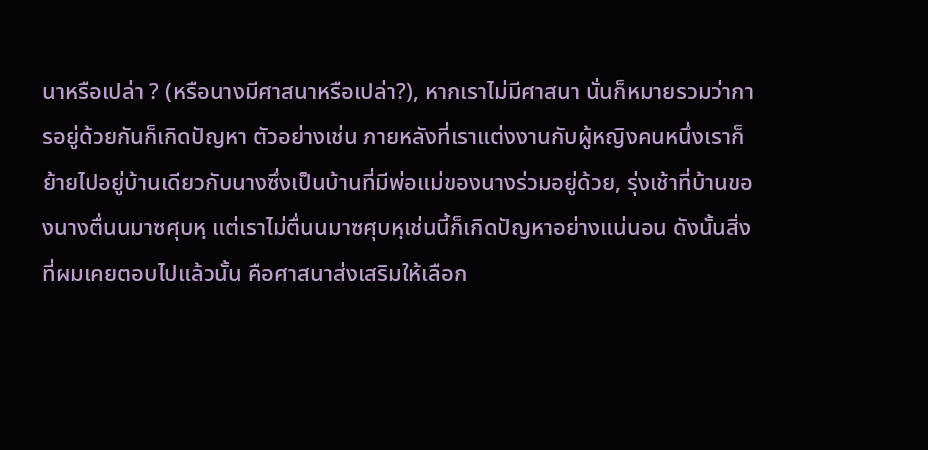นาหรือเปล่า ? (หรือนางมีศาสนาหรือเปล่า?), หากเราไม่มีศาสนา นั่นก็หมายรวมว่าการอยู่ด้วยกันก็เกิดปัญหา ตัวอย่างเช่น ภายหลังที่เราแต่งงานกับผู้หญิงคนหนึ่งเราก็ย้ายไปอยู่บ้านเดียวกับนางซึ่งเป็นบ้านที่มีพ่อแม่ของนางร่วมอยู่ด้วย, รุ่งเช้าที่บ้านของนางตื่นนมาซศุบหฺ แต่เราไม่ตื่นนมาซศุบหฺเช่นนี้ก็เกิดปัญหาอย่างแน่นอน ดังนั้นสิ่งที่ผมเคยตอบไปแล้วนั้น คือศาสนาส่งเสริมให้เลือก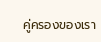คู่ครองของเรา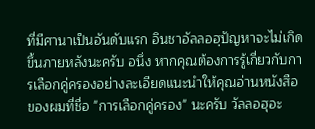ที่มีศานาเป็นอันดับแรก อินชาอัลลอฮฺปัญหาจะไม่เกิดขึ้นภายหลังนะครับ อนึ่ง หากคุณต้องการรู้เกี่ยวกับการเลือกคู่ครองอย่างละเอียดแนะนำให้คุณอ่านหนังสือของผมที่ชื่อ "การเลือกคู่ครอง" นะครับ วัลลอฮุอะ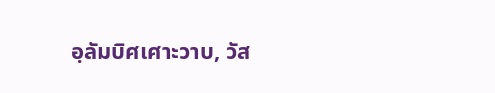อฺลัมบิศเศาะวาบ, วัส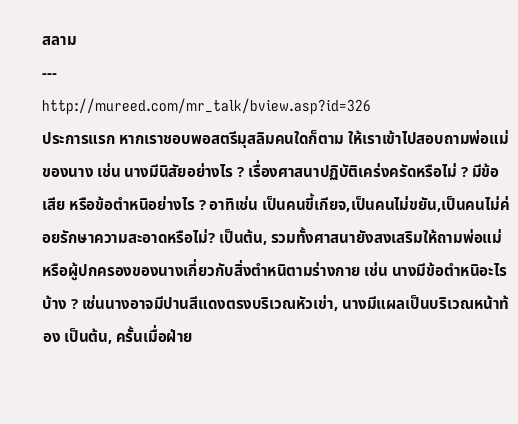สลาม
---
http://mureed.com/mr_talk/bview.asp?id=326
ประการแรก หากเราชอบพอสตรีมุสลิมคนใดก็ตาม ให้เราเข้าไปสอบถามพ่อแม่ของนาง เช่น นางมีนิสัยอย่างไร ? เรื่องศาสนาปฏิบัติเคร่งครัดหรือไม่ ? มีข้อเสีย หรือข้อตำหนิอย่างไร ? อาทิเช่น เป็นคนขี้เกียจ,เป็นคนไม่ขยัน,เป็นคนไม่ค่อยรักษาความสะอาดหรือไม่? เป็นต้น, รวมทั้งศาสนายังสงเสริมให้ถามพ่อแม่ หรือผู้ปกครองของนางเกี่ยวกับสิ่งตำหนิตามร่างกาย เช่น นางมีข้อตำหนิอะไรบ้าง ? เช่นนางอาจมีปานสีแดงตรงบริเวณหัวเข่า, นางมีแผลเป็นบริเวณหน้าท้อง เป็นต้น, ครั้นเมื่อฝ่าย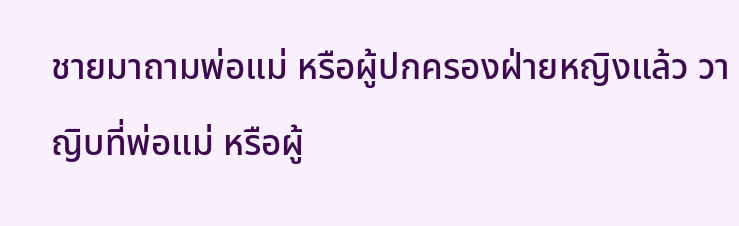ชายมาถามพ่อแม่ หรือผู้ปกครองฝ่ายหญิงแล้ว วาญิบที่พ่อแม่ หรือผู้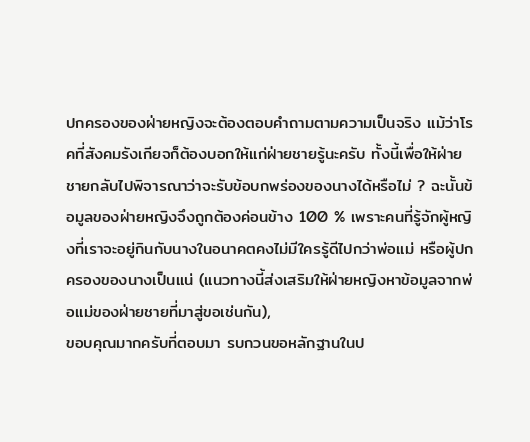ปกครองของฝ่ายหญิงจะต้องตอบคำถามตามความเป็นจริง แม้ว่าโรคที่สังคมรังเกียจก็ต้องบอกให้แก่ฝ่ายชายรู้นะครับ ทั้งนี้เพื่อให้ฝ่ายชายกลับไปพิจารณาว่าจะรับข้อบกพร่องของนางได้หรือไม่ ? ฉะนั้นข้อมูลของฝ่ายหญิงจึงถูกต้องค่อนข้าง 100 % เพราะคนที่รู้จักผู้หญิงที่เราจะอยู่กินกับนางในอนาคตคงไม่มีใครรู้ดีไปกว่าพ่อแม่ หรือผู้ปกครองของนางเป็นแน่ (แนวทางนี้ส่งเสริมให้ฝ่ายหญิงหาข้อมูลจากพ่อแม่ของฝ่ายชายที่มาสู่ขอเช่นกัน),
ขอบคุณมากครับที่ตอบมา รบกวนขอหลักฐานในป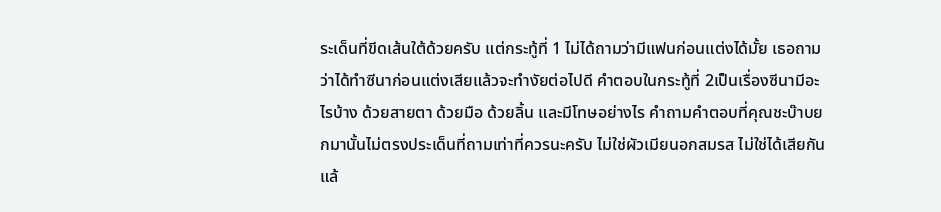ระเด็นที่ขีดเส้นใต้ด้วยครับ แต่กระทู้ที่ 1 ไม่ได้ถามว่ามีแฟนก่อนแต่งได้มั้ย เธอถามว่าได้ทำซีนาก่อนแต่งเสียแล้วจะทำงัยต่อไปดี คำตอบในกระทู้ที่ 2เป็นเรื่องซีนามีอะไรบ้าง ด้วยสายตา ด้วยมือ ด้วยลิ้น และมีโทษอย่างไร คำถามคำตอบที่คุณชะบ๊าบยกมานั้นไม่ตรงประเด็นที่ถามเท่าที่ควรนะครับ ไม่ใช่ผัวเมียนอกสมรส ไม่ใช่ได้เสียกันแล้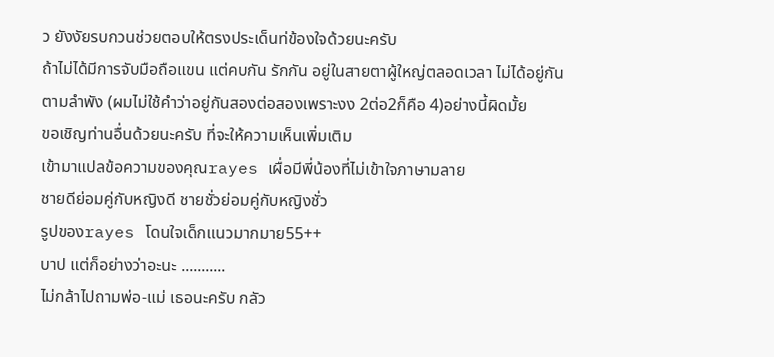ว ยังงัยรบกวนช่วยตอบให้ตรงประเด็นท่ข้องใจด้วยนะครับ
ถ้าไม่ได้มีการจับมือถือแขน แต่คบกัน รักกัน อยู่ในสายตาผู้ใหญ่ตลอดเวลา ไม่ได้อยู่กันตามลำพัง (ผมไม่ใช้คำว่าอยู่กันสองต่อสองเพราะงง 2ต่อ2ก็คือ 4)อย่างนี้ผิดมั้ย
ขอเชิญท่านอื่นด้วยนะครับ ที่จะให้ความเห็นเพิ่มเติม
เข้ามาแปลข้อความของคุณrayes เผื่อมีพี่น้องที่ไม่เข้าใจภาษามลาย
ชายดีย่อมคู่กับหญิงดี ชายชั่วย่อมคู่กับหญิงชั่ว
รูปของrayes โดนใจเด็กแนวมากมาย55++
บาป แต่ก็อย่างว่าอะนะ ...........
ไม่กล้าไปถามพ่อ-แม่ เธอนะครับ กลัว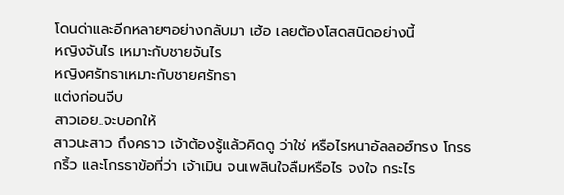โดนด่าและอีกหลายๆอย่างกลับมา เฮ้อ เลยต้องโสดสนิดอย่างนี้
หญิงจันไร เหมาะกับชายจันไร
หญิงศรัทธาเหมาะกับชายศรัทธา
แต่งก่อนจีบ
สาวเอย..จะบอกให้
สาวนะสาว ถึงคราว เจ้าต้องรู้แล้วคิดดู ว่าใช่ หรือไรหนาอัลลอฮ์ทรง โกรธกริ้ว และโกรธาข้อที่ว่า เจ้าเมิน จนเพลินใจลืมหรือไร จงใจ กระไร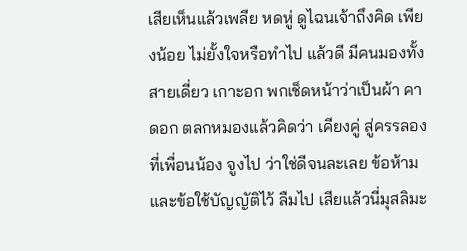เสียเห็นแล้วเพลีย หดหู่ ดูไฉนเจ้าถึงคิด เพียงน้อย ไม่ยั้งใจหรือทำไป แล้วดี มีคนมองทั้งสายเดี่ยว เกาะอก พกเช็ดหน้าว่าเป็นผ้า คาดอก ตลกหมองแล้วคิดว่า เคียงคู่ สู่ครรลองที่เพื่อนน้อง จูงไป ว่าใช่ดีจนละเลย ข้อห้าม และข้อใช้บัญญัติไว้ ลืมไป เสียแล้วนี่มุสลิมะ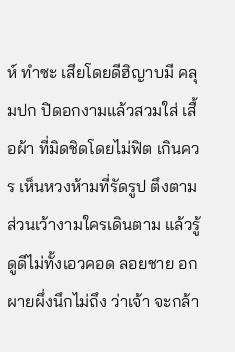ห์ ทำซะ เสียโดยดีฮิญาบมี คลุมปก ปิดอกงามแล้วสวมใส่ เสื้อผ้า ที่มิดชิดโดยไม่ฟิต เกินควร เห็นหวงห้ามที่รัดรูป ตึงตาม ส่วนเว้างามใครเดินตาม แล้วรู้ ดูดีไม่ทั้งเอวคอด ลอยชาย อกผายผึ่งนึกไม่ถึง ว่าเจ้า จะกล้า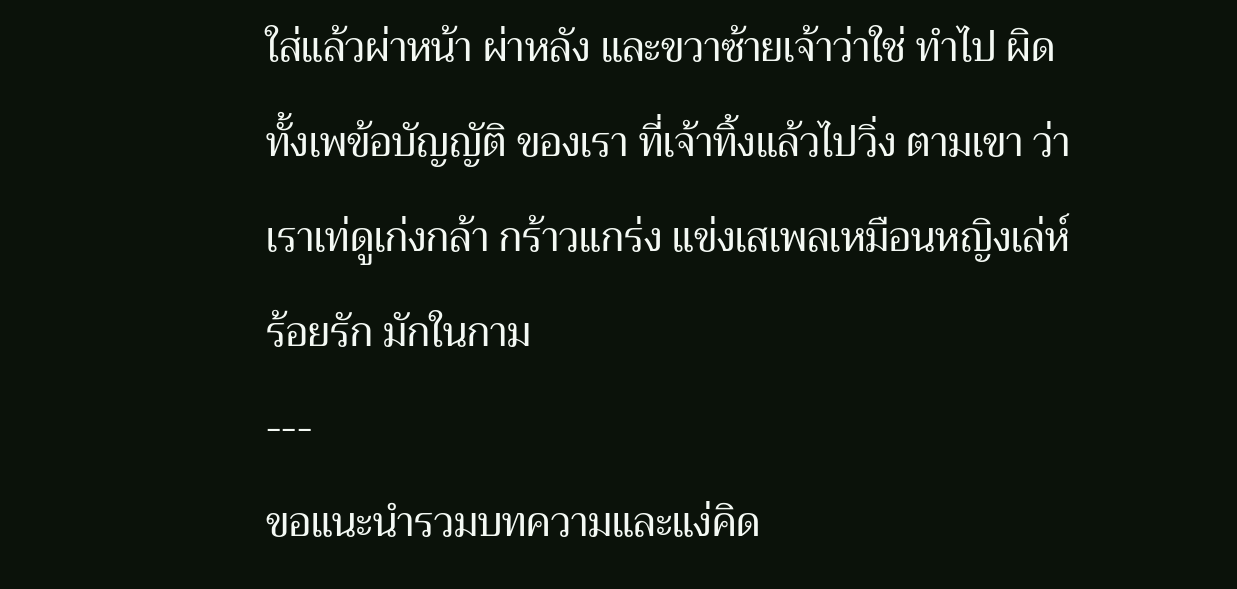ใส่แล้วผ่าหน้า ผ่าหลัง และขวาซ้ายเจ้าว่าใช่ ทำไป ผิดทั้งเพข้อบัญญัติ ของเรา ที่เจ้าทิ้งแล้วไปวิ่ง ตามเขา ว่าเราเท่ดูเก่งกล้า กร้าวแกร่ง แข่งเสเพลเหมือนหญิงเล่ห์ ร้อยรัก มักในกาม
---
ขอแนะนำรวมบทความและแง่คิด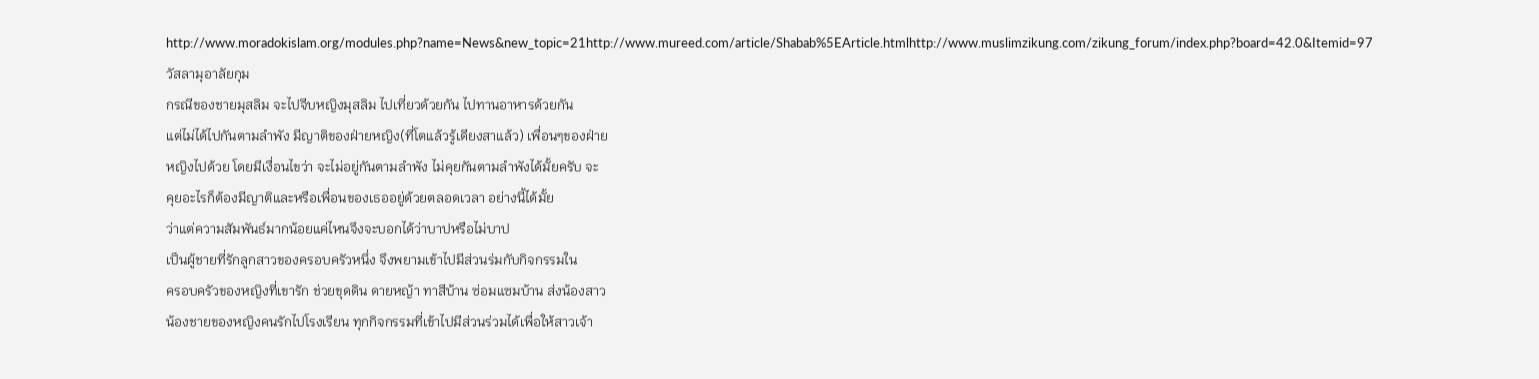http://www.moradokislam.org/modules.php?name=News&new_topic=21http://www.mureed.com/article/Shabab%5EArticle.htmlhttp://www.muslimzikung.com/zikung_forum/index.php?board=42.0&Itemid=97วัสลามุอาลัยกุม
กรณีของชายมุสลิม จะไปจีบหญิงมุสลิม ไปเที่ยวด้วยกัน ไปทานอาหารด้วยกัน
แต่ไม่ได้ไปกันตามลำพัง มีญาติของฝ่ายหญิง(ที่โตแล้วรู้เดียงสาแล้ว) เพื่อนๆของฝ่าย
หญิงไปด้วย โดยมีเงื่อนไขว่า จะไม่อยู่กันตามลำพัง ไม่คุยกันตามลำพังได้มั้ยครับ จะ
คุยอะไรก็ต้องมีญาติและหรือเพื่อนของเธออยู่ด้วยตลอดเวลา อย่างนี้ได้มั้ย
ว่าแต่ความสัมพันธ์มากน้อยแค่ไหนจึงจะบอกได้ว่าบาปหรือไม่บาป
เป็นผู้ชายที่รักลูกสาวของครอบครัวหนึ่ง จึงพยามเข้าไปมีส่วนร่มกับกิจกรรมใน
ครอบครัวของหญิงที่เขารัก ช่วยขุดดิน ดายหญ้า ทาสีบ้าน ซ่อมแซมบ้าน ส่งน้องสาว
น้องชายของหญิงคนรักไปโรงเรียน ทุกกิจกรรมที่เข้าไปมีส่วนร่วมได้เพื่อให้สาวเจ้า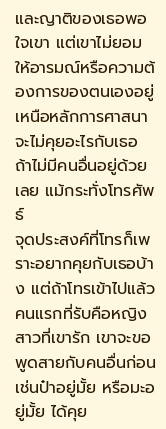และญาติของเธอพอใจเขา แต่เขาไม่ยอมให้อารมณ์หรือความต้องการของตนเองอยู่
เหนือหลักการศาสนา จะไม่คุยอะไรกับเธอ ถ้าไม่มีคนอื่นอยู่ด้วยเลย แม้กระทั่งโทรศัพธ์
จุดประสงค์ที่โทรก็เพราะอยากคุยกับเธอบ้าง แต่ถ้าโทรเข้าไปแล้ว คนแรกที่รับคือหญิง
สาวที่เขารัก เขาจะขอพูดสายกับคนอื่นก่อน เช่นป๋าอยู่มั้ย หรือมะอยู่มั้ย ได้คุย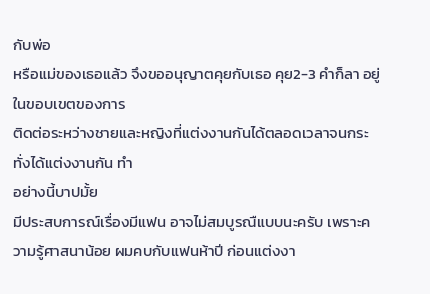กับพ่อ
หรือแม่ของเธอแล้ว จึงขออนุญาตคุยกับเธอ คุย2-3 คำก็ลา อยู่ในขอบเขตของการ
ติดต่อระหว่างชายและหญิงที่แต่งงานกันได้ตลอดเวลาจนกระทั่งได้แต่งงานกัน ทำ
อย่างนี้บาปมั้ย
มีประสบการณ์เรื่องมีแฟน อาจไม่สมบูรณืแบบนะครับ เพราะความรู้ศาสนาน้อย ผมคบกับแฟนห้าปี ก่อนแต่งงา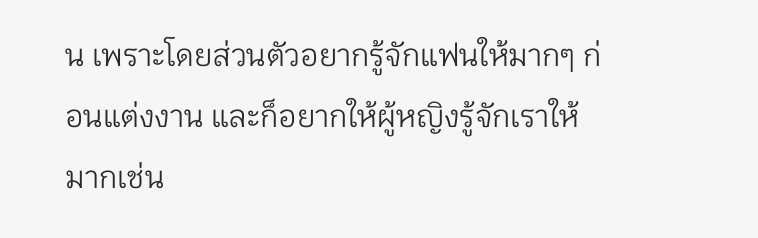น เพราะโดยส่วนตัวอยากรู้จักแฟนให้มากๆ ก่อนแต่งงาน และก็อยากให้ผู้หญิงรู้จักเราให้มากเช่น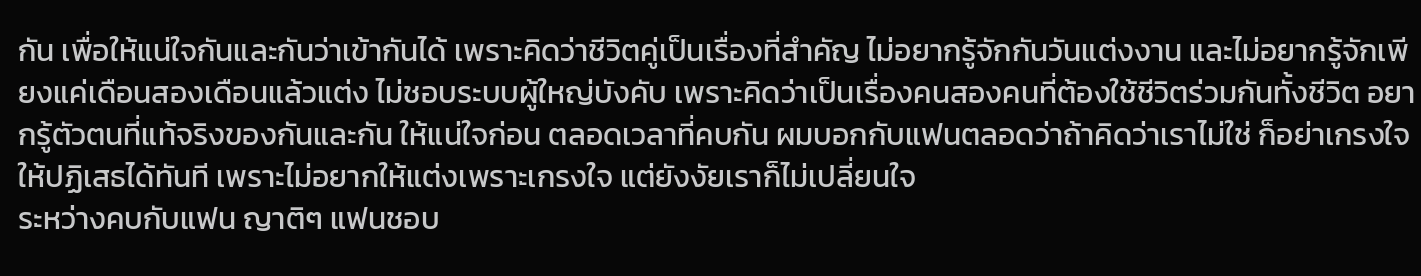กัน เพื่อให้แน่ใจกันและกันว่าเข้ากันได้ เพราะคิดว่าชีวิตคู่เป็นเรื่องที่สำคัญ ไม่อยากรู้จักกันวันแต่งงาน และไม่อยากรู้จักเพียงแค่เดือนสองเดือนแล้วแต่ง ไม่ชอบระบบผู้ใหญ่บังคับ เพราะคิดว่าเป็นเรื่องคนสองคนที่ต้องใช้ชีวิตร่วมกันทั้งชีวิต อยากรู้ตัวตนที่แท้จริงของกันและกัน ให้แน่ใจก่อน ตลอดเวลาที่คบกัน ผมบอกกับแฟนตลอดว่าถ้าคิดว่าเราไม่ใช่ ก็อย่าเกรงใจ ให้ปฏิเสธได้ทันที เพราะไม่อยากให้แต่งเพราะเกรงใจ แต่ยังงัยเราก็ไม่เปลี่ยนใจ
ระหว่างคบกับแฟน ญาติๆ แฟนชอบ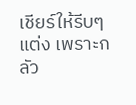เชียร์ให้รีบๆ แต่ง เพราะกลัว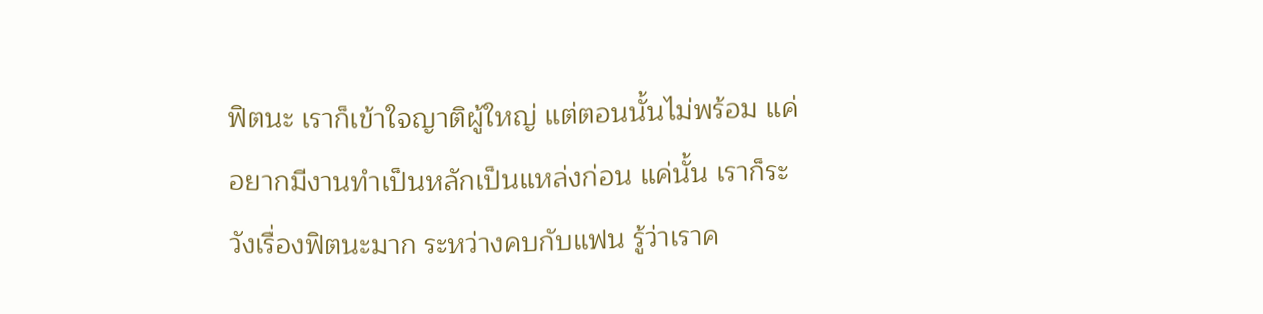ฟิตนะ เราก็เข้าใจญาติผู้ใหญ่ แต่ตอนนั้นไม่พร้อม แค่อยากมีงานทำเป็นหลักเป็นแหล่งก่อน แค่นั้น เราก็ระวังเรื่องฟิตนะมาก ระหว่างคบกับแฟน รู้ว่าเราค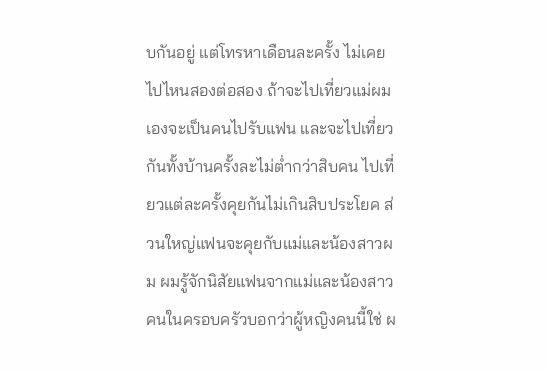บกันอยู่ แต่โทรหาเดือนละครั้ง ไม่เคยไปไหนสองต่อสอง ถ้าจะไปเที่ยวแม่ผมเองจะเป็นคนไปรับแฟน และจะไปเที่ยวกันทั้งบ้านครั้งละไม่ต่ำกว่าสิบคน ไปเที่ยวแต่ละครั้งคุยกันไม่เกินสิบประโยค ส่วนใหญ่แฟนจะคุยกับแม่และน้องสาวผม ผมรู้จักนิสัยแฟนจากแม่และน้องสาว คนในครอบครัวบอกว่าผู้หญิงคนนี้ใช่ ผ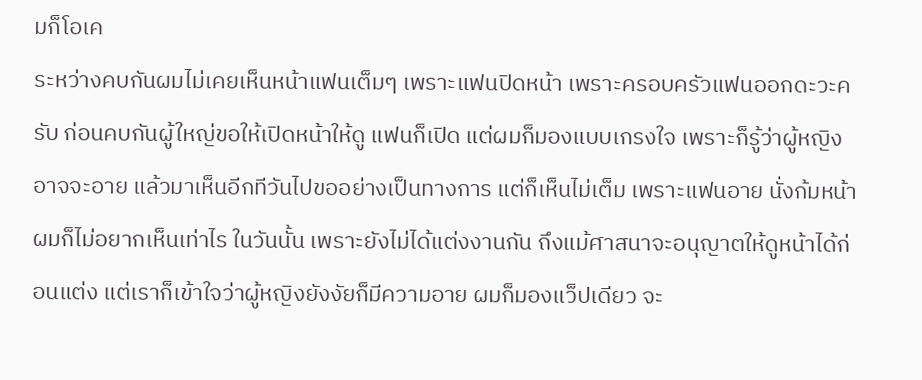มก็โอเค
ระหว่างคบกันผมไม่เคยเห็นหน้าแฟนเต็มๆ เพราะแฟนปิดหน้า เพราะครอบครัวแฟนออกดะวะครับ ก่อนคบกันผู้ใหญ่ขอให้เปิดหน้าให้ดู แฟนก็เปิด แต่ผมก็มองแบบเกรงใจ เพราะก็รู้ว่าผู้หญิงอาจจะอาย แล้วมาเห็นอีกทีวันไปขออย่างเป็นทางการ แต่ก็เห็นไม่เต็ม เพราะแฟนอาย นั่งก้มหน้า ผมก็ไม่อยากเห็นเท่าไร ในวันนั้น เพราะยังไม่ได้แต่งงานกัน ถึงแม้ศาสนาจะอนุญาตให้ดูหน้าได้ก่อนแต่ง แต่เราก็เข้าใจว่าผู้หญิงยังงัยก็มีความอาย ผมก็มองแว็ปเดียว จะ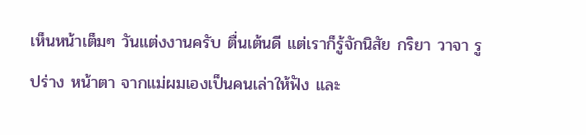เห็นหน้าเต็มๆ วันแต่งงานครับ ตื่นเต้นดี แต่เราก็รู้จักนิสัย กริยา วาจา รูปร่าง หน้าตา จากแม่ผมเองเป็นคนเล่าให้ฟัง และ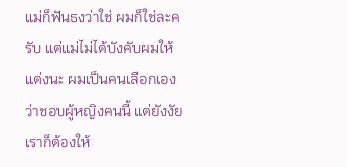แม่ก็ฟันธงว่าใช่ ผมก็ใช่ละครับ แต่แม่ไม่ได้บังคับผมให้แต่งนะ ผมเป็นคนเลือกเองว่าชอบผู้หญิงคนนี้ แต่ยังงัยเราก็ต้องให้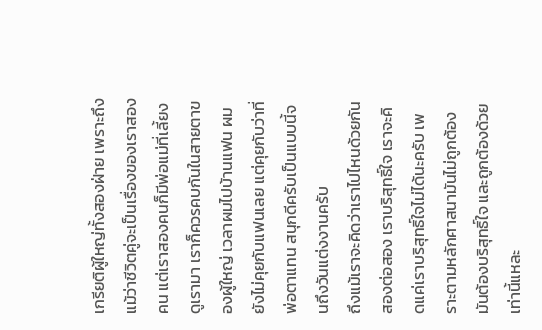เกรียติผู้ใหญ่ทั้งสองฝ่าย เพราะถึงแม้ว่าชีวิตคู่จะเป็นเรื่องของเราสองคน แต่เราสองคนก็มีพ่อแม่ที่เลี้ยงดูเรามา เราก็ควรคบกันในสายตาของผู้ใหญ่ เวลาผมไปบ้านแฟน ผมยังไม่คุยกับแฟนเลย แต่คุยกับว่าที่พ่อตาแทน สนุกดีครับเป็นแบบนี้จนถึงวันแต่งงานครับ
ถึงแม้เราจะคิดว่าเราไปไหนด้วยกันสองต่อสอง เราบริสุทธิ์ใจ เราจะคิดแค่เราบริสุทธิ์ใจไม่ได้นะครับ เพราะตามหลักศาสนามันไม่ถูกต้อง มันต้องบริสุทธิ์ใจ และถูกต้องด้วย เท่านี้แหละ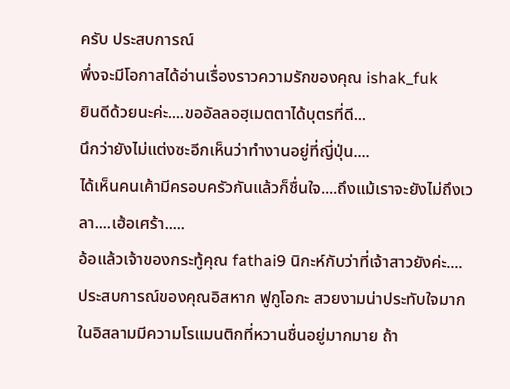ครับ ประสบการณ์
พึ่งจะมีโอกาสได้อ่านเรื่องราวความรักของคุณ ishak_fuk
ยินดีด้วยนะค่ะ....ขออัลลอฮฺเมตตาได้บุตรที่ดี...
นึกว่ายังไม่แต่งซะอีกเห็นว่าทำงานอยู่ที่ญี่ปุ่น....
ได้เห็นคนเค้ามีครอบครัวกันแล้วก็ชื่นใจ....ถึงแม้เราจะยังไม่ถึงเวลา....เฮ้อเศร้า.....
อ้อแล้วเจ้าของกระทู้คุณ fathai9 นิกะห์กับว่าที่เจ้าสาวยังค่ะ....
ประสบการณ์ของคุณอิสหาก ฟูกูโอกะ สวยงามน่าประทับใจมาก ในอิสลามมีความโรแมนติกที่หวานชื่นอยู่มากมาย ถ้า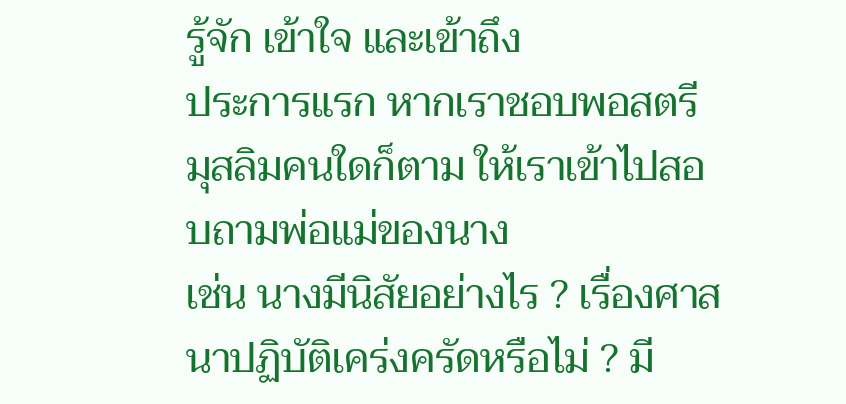รู้จัก เข้าใจ และเข้าถึง
ประการแรก หากเราชอบพอสตรีมุสลิมคนใดก็ตาม ให้เราเข้าไปสอบถามพ่อแม่ของนาง
เช่น นางมีนิสัยอย่างไร ? เรื่องศาสนาปฏิบัติเคร่งครัดหรือไม่ ? มี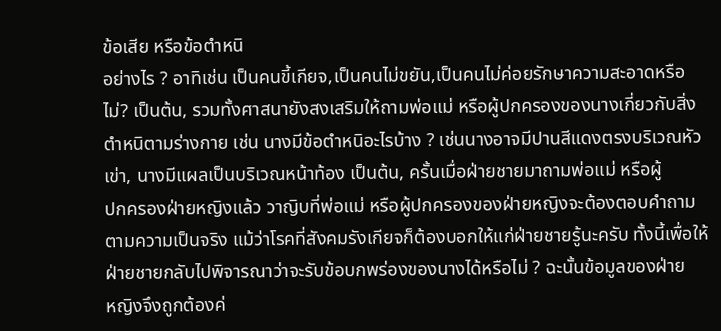ข้อเสีย หรือข้อตำหนิ
อย่างไร ? อาทิเช่น เป็นคนขี้เกียจ,เป็นคนไม่ขยัน,เป็นคนไม่ค่อยรักษาความสะอาดหรือ
ไม่? เป็นต้น, รวมทั้งศาสนายังสงเสริมให้ถามพ่อแม่ หรือผู้ปกครองของนางเกี่ยวกับสิ่ง
ตำหนิตามร่างกาย เช่น นางมีข้อตำหนิอะไรบ้าง ? เช่นนางอาจมีปานสีแดงตรงบริเวณหัว
เข่า, นางมีแผลเป็นบริเวณหน้าท้อง เป็นต้น, ครั้นเมื่อฝ่ายชายมาถามพ่อแม่ หรือผู้
ปกครองฝ่ายหญิงแล้ว วาญิบที่พ่อแม่ หรือผู้ปกครองของฝ่ายหญิงจะต้องตอบคำถาม
ตามความเป็นจริง แม้ว่าโรคที่สังคมรังเกียจก็ต้องบอกให้แก่ฝ่ายชายรู้นะครับ ทั้งนี้เพื่อให้
ฝ่ายชายกลับไปพิจารณาว่าจะรับข้อบกพร่องของนางได้หรือไม่ ? ฉะนั้นข้อมูลของฝ่าย
หญิงจึงถูกต้องค่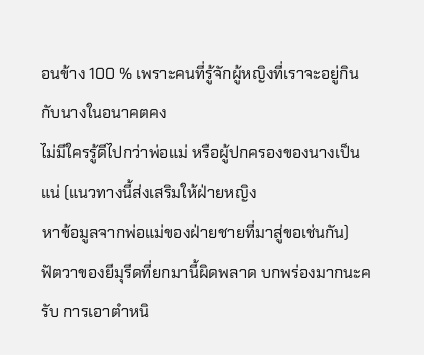อนข้าง 100 % เพราะคนที่รู้จักผู้หญิงที่เราจะอยู่กินกับนางในอนาคตคง
ไม่มีใครรู้ดีไปกว่าพ่อแม่ หรือผู้ปกครองของนางเป็นแน่ (แนวทางนี้ส่งเสริมให้ฝ่ายหญิง
หาข้อมูลจากพ่อแม่ของฝ่ายชายที่มาสู่ขอเช่นกัน)
ฟัตวาของยีมุรีดที่ยกมานี้ผิดพลาด บกพร่องมากนะครับ การเอาตำหนิ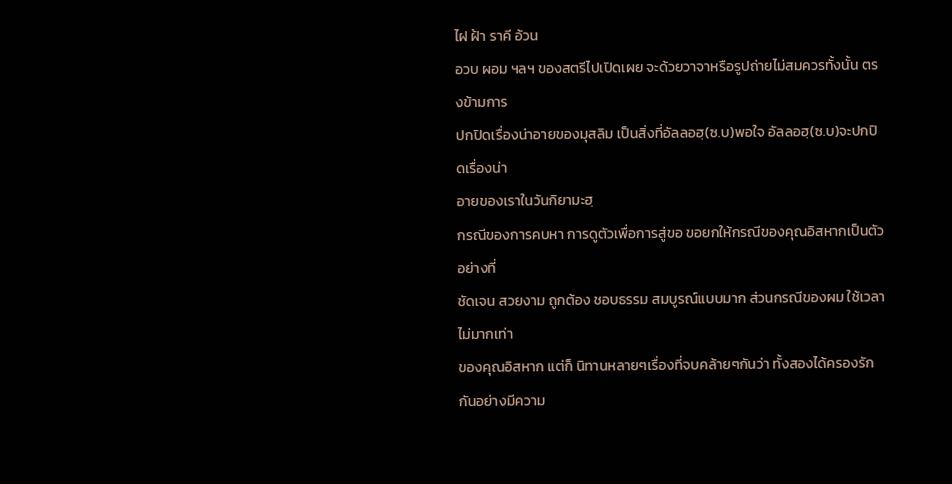ไฝ ฝ้า ราคี อ้วน
อวบ ผอม ฯลฯ ของสตรีไปเปิดเผย จะด้วยวาจาหรือรูปถ่ายไม่สมควรทั้งนั้น ตรงข้ามการ
ปกปิดเรื่องน่าอายของมุสลิม เป็นสิ่งที่อัลลอฮฺ(ซ.บ)พอใจ อัลลอฮฺ(ซ.บ)จะปกปิดเรื่องน่า
อายของเราในวันกิยามะฮฺ
กรณีของการคบหา การดูตัวเพื่อการสู่ขอ ขอยกให้กรณีของคุณอิสหากเป็นตัวอย่างที่
ชัดเจน สวยงาม ถูกต้อง ชอบธรรม สมบูรณ์แบบมาก ส่วนกรณีของผม ใช้เวลาไม่มากเท่า
ของคุณอิสหาก แต่ก็ นิทานหลายๆเรื่องที่จบคล้ายๆกันว่า ทั้งสองได้ครองรักกันอย่างมีความ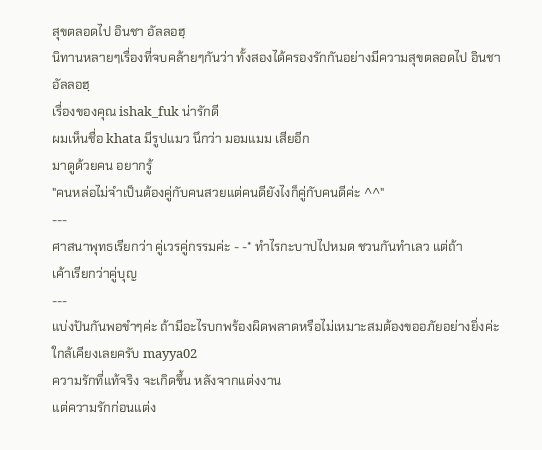สุขตลอดไป อินชา อัลลอฮฺ
นิทานหลายๆเรื่องที่จบคล้ายๆกันว่า ทั้งสองได้ครองรักกันอย่างมีความสุขตลอดไป อินชา
อัลลอฮฺ
เรื่องของคุณ ishak_fuk น่ารักดี
ผมเห็นชื่อ khata มีรูปแมว นึกว่า มอมแมม เสียอีก
มาดูด้วยคน อยากรู้
"คนหล่อไม่จำเป็นต้องคู่กับคนสวยแต่คนดียังไงก็คู่กับคนดีค่ะ ^^"
---
ศาสนาพุทธเรียกว่า คู่เวรคู่กรรมค่ะ - -* ทำไรกะบาปไปหมด ชวนกันทำเลว แต่ถ้า
เค้าเรียกว่าคู่บุญ
---
แบ่งปันกันพอขำๆค่ะ ถ้ามีอะไรบกพร้องผิดพลาดหรือไม่เหมาะสมต้องขออภัยอย่างยิ่งค่ะ
ใกล้เคียงเลยครับ mayya02
ความรักที่แท้จริง จะเกิดขึ้น หลังจากแต่งงาน
แต่ความรักก่อนแต่ง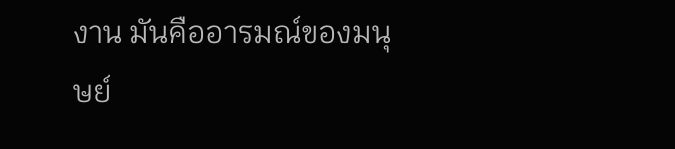งาน มันคืออารมณ์ของมนุษย์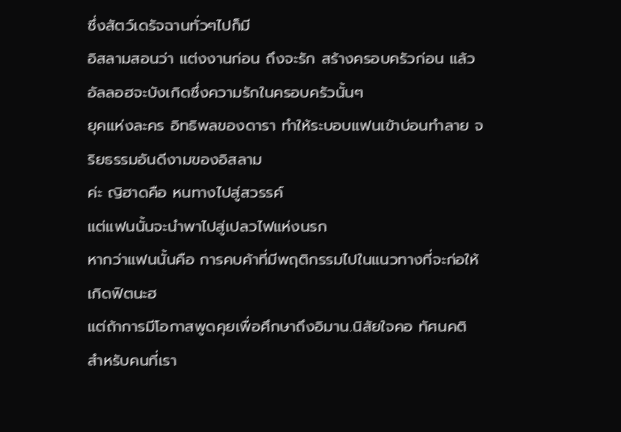ซึ่งสัตว์เดรัจฉานทั่วๆไปก็มี
อิสลามสอนว่า แต่งงานก่อน ถึงจะรัก สร้างครอบครัวก่อน แล้วอัลลอฮจะบังเกิดซึ่งความรักในครอบครัวนั้นๆ
ยุคแห่งละคร อิทธิพลของดารา ทำให้ระบอบแฟนเข้าบ่อนทำลาย จริยธรรมอันดีงามของอิสลาม
ค่ะ ญิฮาดคือ หนทางไปสู่สวรรค์
แต่แฟนนั้นจะนำพาไปสู่เปลวไฟแห่งนรก
หากว่าแฟนนั้นคือ การคบค้าที่มีพฤติกรรมไปในแนวทางที่จะก่อให้เกิดฟิตนะฮ
แต่ถ้าการมีโอกาสพูดคุยเพื่อศึกษาถึงอิมาน.นิสัยใจคอ ทัศนคติ สำหรับคนที่เรา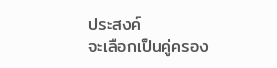ประสงค์
จะเลือกเป็นคู่ครอง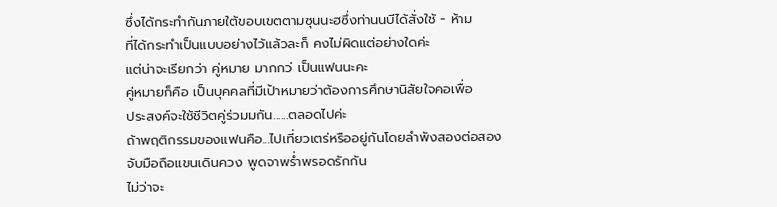ซึ่งได้กระทำกันภายใต้ขอบเขตตามซุนนะฮซึ่งท่านนบีได้สั่งใช้ - ห้าม
ที่ได้กระทำเป็นแบบอย่างไว้แล้วละก็ คงไม่ผิดแต่อย่างใดค่ะ
แต่น่าจะเรียกว่า คู่หมาย มากกว่ เป็นแฟนนะคะ
คู่หมายก็คือ เป็นบุคคลที่มีเป้าหมายว่าต้องการศึกษานิสัยใจคอเพื่อ
ประสงค์จะใช้ชีวิตคู่ร่วมมกัน......ตลอดไปค่ะ
ถ้าพฤติกรรมของแฟนคือ...ไปเที่ยวเตร่หรืออยู่กันโดยลำพังสองต่อสอง
จับมือถือแขนเดินควง พูดจาพร่ำพรอดรักกัน
ไม่ว่าจะ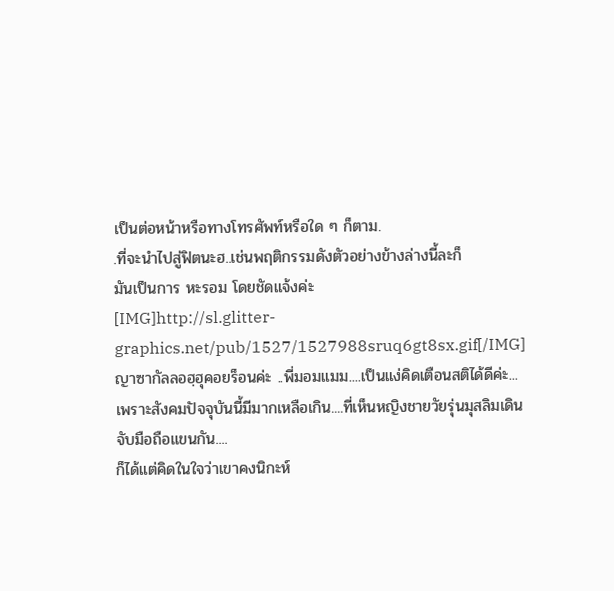เป็นต่อหน้าหรือทางโทรศัพท์หรือใด ๆ ก็ตาม.
.ที่จะนำไปสู่ฟิตนะฮ..เช่นพฤติกรรมดังตัวอย่างข้างล่างนี้ละก็
มันเป็นการ หะรอม โดยชัดแจ้งค่ะ
[IMG]http://sl.glitter-graphics.net/pub/1527/1527988sruq6gt8sx.gif[/IMG]
ญาซากัลลอฮฺฮุคอยร็อนค่ะ ..พี่มอมแมม....เป็นแง่คิดเตือนสติได้ดีค่ะ...
เพราะสังคมปัจจุบันนี้มีมากเหลือเกิน....ที่เห็นหญิงชายวัยรุ่นมุสลิมเดินจับมือถือแขนกัน....
ก็ได้แต่คิดในใจว่าเขาคงนิกะห์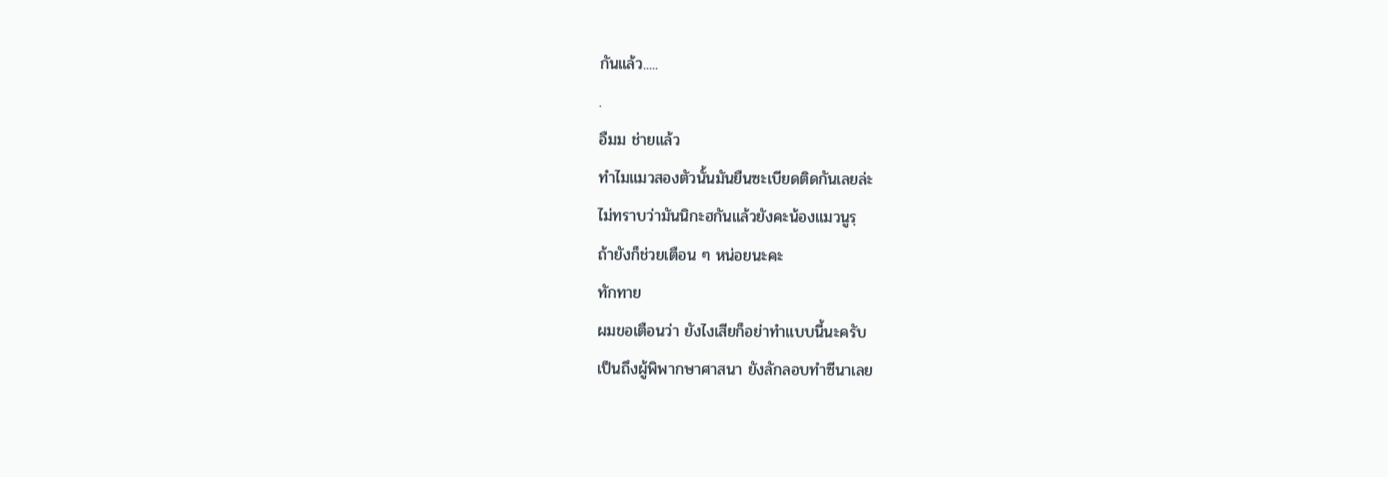กันแล้ว.....
.
อืมม ช่ายแล้ว
ทำไมแมวสองตัวนั้นมันยืนซะเบียดติดกันเลยล่ะ
ไม่ทราบว่ามันนิกะฮกันแล้วยังคะน้องแมวนูรฺ
ถ้ายังก็ช่วยเตือน ๆ หน่อยนะคะ
ทักทาย
ผมขอเตือนว่า ยังไงเสียก็อย่าทำแบบนี้นะครับ
เป็นถึงผู้พิพากษาศาสนา ยังลักลอบทำซีนาเลย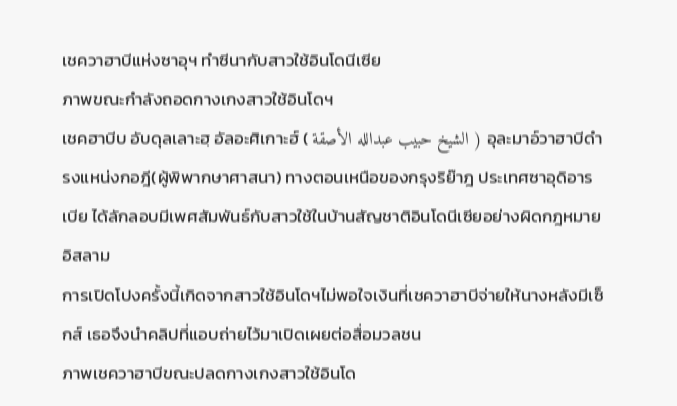เชควาฮาบีแห่งซาอุฯ ทำซีนากับสาวใช้อินโดนีเซีย
ภาพขณะกำลังถอดกางเกงสาวใช้อินโดฯ
เชคฮาบีบ อับดุลเลาะฮฺ อัลอะศิเกาะฮ์ ( الشيخ حبيب عبدالله الأصقة ) อุละมาอ์วาฮาบีดำรงแหน่งกอฎี(ผู้พิพากษาศาสนา) ทางตอนเหนือของกรุงริย๊าฎ ประเทศซาอุดิอารเบีย ได้ลักลอบมีเพศสัมพันธ์กับสาวใช้ในบ้านสัญชาติอินโดนีเซียอย่างผิดกฎหมายอิสลาม
การเปิดโปงครั้งนี้เกิดจากสาวใช้อินโดฯไม่พอใจเงินที่เชควาฮาบีจ่ายให้นางหลังมีเซ็กส์ เธอจึงนำคลิปที่แอบถ่ายไว้มาเปิดเผยต่อสื่อมวลชน
ภาพเชควาฮาบีขณะปลดกางเกงสาวใช้อินโด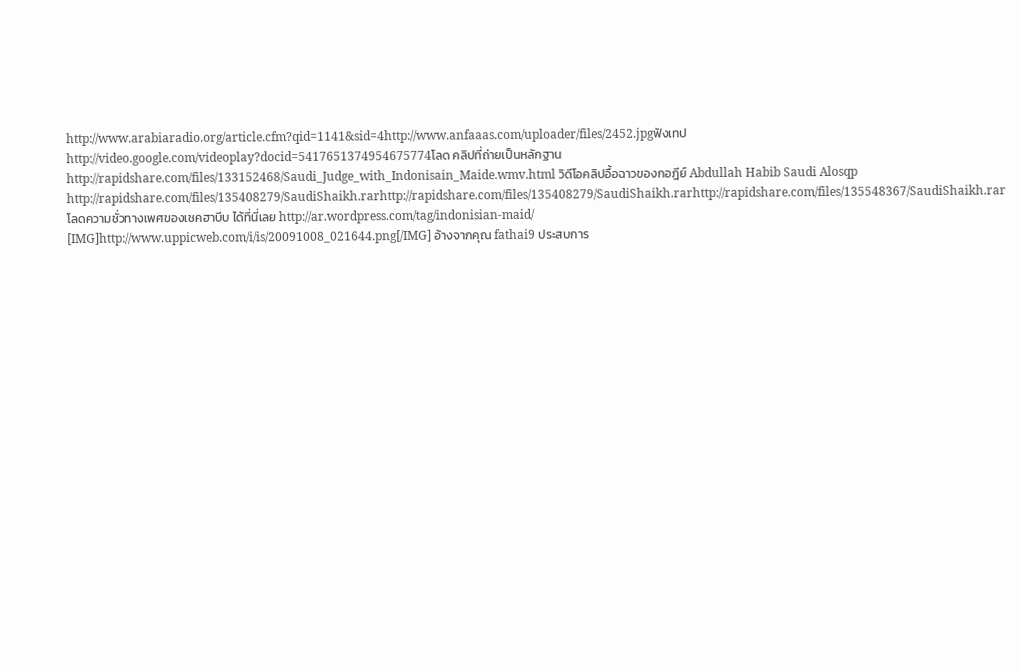http://www.arabiaradio.org/article.cfm?qid=1141&sid=4http://www.anfaaas.com/uploader/files/2452.jpgฟังเทป http://video.google.com/videoplay?docid=5417651374954675774โลด คลิปที่ถ่ายเป็นหลักฐาน http://rapidshare.com/files/133152468/Saudi_Judge_with_Indonisain_Maide.wmv.html วิดีโอคลิปอื้อฉาวของกอฎีย์ Abdullah Habib Saudi Alosqp http://rapidshare.com/files/135408279/SaudiShaikh.rarhttp://rapidshare.com/files/135408279/SaudiShaikh.rarhttp://rapidshare.com/files/135548367/SaudiShaikh.rarโลดความชั่วทางเพศของเชคฮาบีบ ได้ที่นี่เลย http://ar.wordpress.com/tag/indonisian-maid/
[IMG]http://www.uppicweb.com/i/is/20091008_021644.png[/IMG] อ้างจากคุณ fathai9 ประสบการ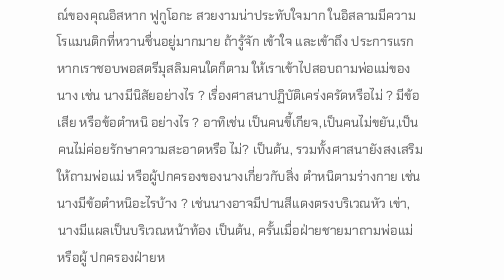ณ์ของคุณอิสหาก ฟูกูโอกะ สวยงามน่าประทับใจมาก ในอิสลามมีความโรแมนติกที่หวานชื่นอยู่มากมาย ถ้ารู้จัก เข้าใจ และเข้าถึง ประการแรก หากเราชอบพอสตรีมุสลิมคนใดก็ตาม ให้เราเข้าไปสอบถามพ่อแม่ของนาง เช่น นางมีนิสัยอย่างไร ? เรื่องศาสนาปฏิบัติเคร่งครัดหรือไม่ ? มีข้อเสีย หรือข้อตำหนิ อย่างไร ? อาทิเช่น เป็นคนขี้เกียจ,เป็นคนไม่ขยัน,เป็นคนไม่ค่อยรักษาความสะอาดหรือ ไม่? เป็นต้น, รวมทั้งศาสนายังสงเสริมให้ถามพ่อแม่ หรือผู้ปกครองของนางเกี่ยวกับสิ่ง ตำหนิตามร่างกาย เช่น นางมีข้อตำหนิอะไรบ้าง ? เช่นนางอาจมีปานสีแดงตรงบริเวณหัว เข่า, นางมีแผลเป็นบริเวณหน้าท้อง เป็นต้น, ครั้นเมื่อฝ่ายชายมาถามพ่อแม่ หรือผู้ ปกครองฝ่ายห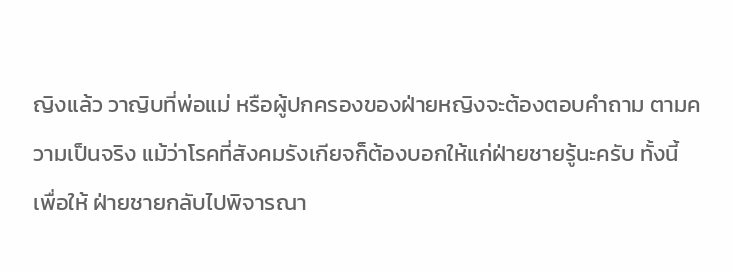ญิงแล้ว วาญิบที่พ่อแม่ หรือผู้ปกครองของฝ่ายหญิงจะต้องตอบคำถาม ตามความเป็นจริง แม้ว่าโรคที่สังคมรังเกียจก็ต้องบอกให้แก่ฝ่ายชายรู้นะครับ ทั้งนี้เพื่อให้ ฝ่ายชายกลับไปพิจารณา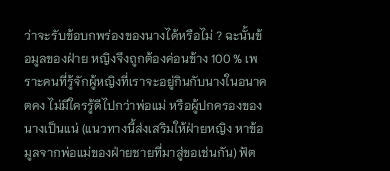ว่าจะรับข้อบกพร่องของนางได้หรือไม่ ? ฉะนั้นข้อมูลของฝ่าย หญิงจึงถูกต้องค่อนข้าง 100 % เพราะคนที่รู้จักผู้หญิงที่เราจะอยู่กินกับนางในอนาคตคง ไม่มีใครรู้ดีไปกว่าพ่อแม่ หรือผู้ปกครองของนางเป็นแน่ (แนวทางนี้ส่งเสริมให้ฝ่ายหญิง หาข้อมูลจากพ่อแม่ของฝ่ายชายที่มาสู่ขอเช่นกัน) ฟัต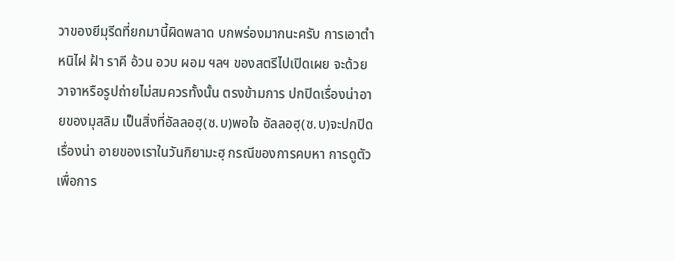วาของยีมุรีดที่ยกมานี้ผิดพลาด บกพร่องมากนะครับ การเอาตำหนิไฝ ฝ้า ราคี อ้วน อวบ ผอม ฯลฯ ของสตรีไปเปิดเผย จะด้วยวาจาหรือรูปถ่ายไม่สมควรทั้งนั้น ตรงข้ามการ ปกปิดเรื่องน่าอายของมุสลิม เป็นสิ่งที่อัลลอฮฺ(ซ.บ)พอใจ อัลลอฮฺ(ซ.บ)จะปกปิดเรื่องน่า อายของเราในวันกิยามะฮฺ กรณีของการคบหา การดูตัวเพื่อการ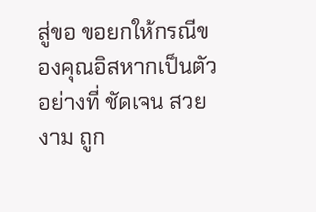สู่ขอ ขอยกให้กรณีของคุณอิสหากเป็นตัวอย่างที่ ชัดเจน สวยงาม ถูก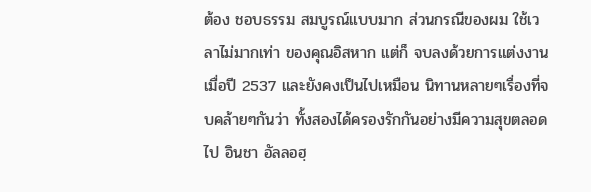ต้อง ชอบธรรม สมบูรณ์แบบมาก ส่วนกรณีของผม ใช้เวลาไม่มากเท่า ของคุณอิสหาก แต่ก็ จบลงด้วยการแต่งงานเมื่อปี 2537 และยังคงเป็นไปเหมือน นิทานหลายๆเรื่องที่จบคล้ายๆกันว่า ทั้งสองได้ครองรักกันอย่างมีความสุขตลอดไป อินชา อัลลอฮฺ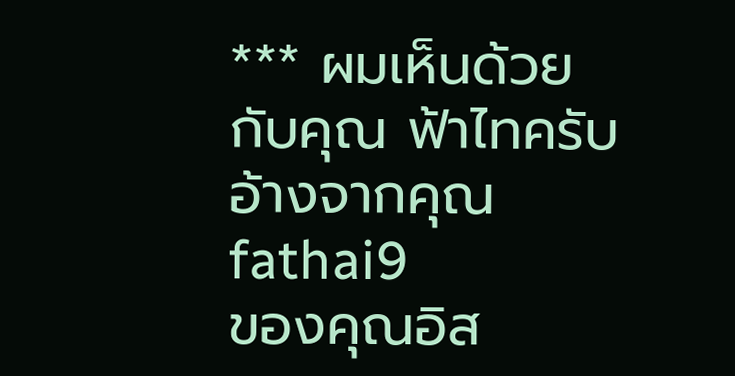*** ผมเห็นด้วยกับคุณ ฟ้าไทครับ
อ้างจากคุณ fathai9
ของคุณอิส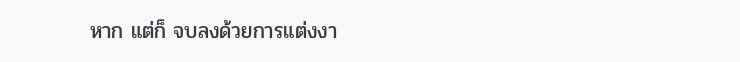หาก แต่ก็ จบลงด้วยการแต่งงา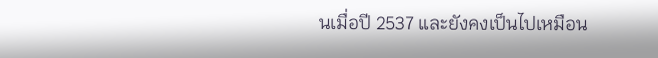นเมื่อปี 2537 และยังคงเป็นไปเหมือน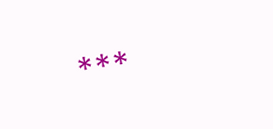***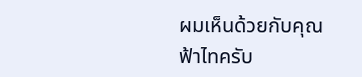ผมเห็นด้วยกับคุณ ฟ้าไทครับ